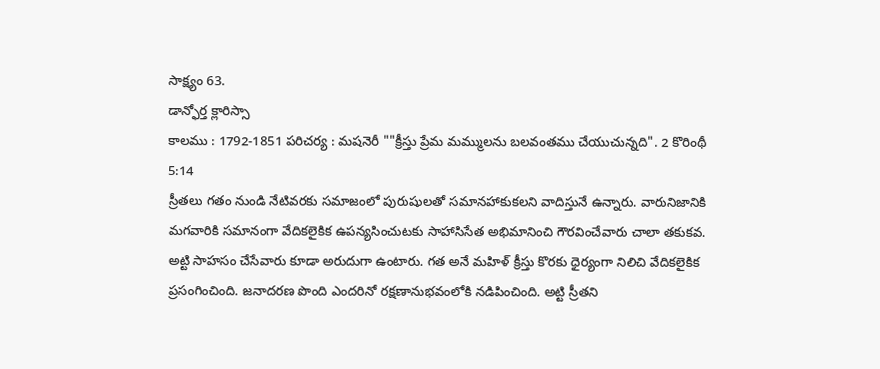సాక్ష్యం 63.
డాన్ఫోర్త క్లారిస్సా
కాలము : 1792-1851 పరిచర్య : మషనెరీ ""క్రీస్తు ప్రేమ మమ్ములను బలవంతము చేయుచున్నది". 2 కొరింథీ 5:14
స్రీతలు గతం నుండి నేటివరకు సమాజంలో పురుషులతో సమానహాకుకలని వాదిస్తునే ఉన్నారు. వారునిజానికి మగవారికి సమానంగా వేదికలైకిక ఉపన్యసించుటకు సాహాసిసేత అభిమానించి గౌరవించేవారు చాలా తకుకవ. అట్టి సాహసం చేసేవారు కూడా అరుదుగా ఉంటారు. గత అనే మహిళ్ క్రీస్తు కొరకు ధైర్యంగా నిలిచి వేదికలైకిక ప్రసంగించింది. జనాదరణ పొంది ఎందరినో రక్షణానుభవంలోకి నడిపించింది. అట్టి స్రీతని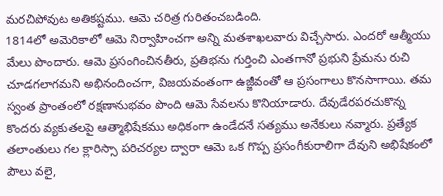మరచిపోవుట అతికష్టము. ఆమె చరిత్ర గురితంచబడింది.
1814లో అమెరికాలో ఆమె నిర్వాహించగా అన్ని మతశాఖలవారు విచ్చేసారు. ఎందరో ఆత్మీయు మేలు పొందారు. ఆమె ప్రసంగించినతీరు, ప్రతిభను గుర్తించి ఎంతగానో ప్రభుని ప్రేమను రుచి చూడగలాగమని అభినందించగా, విజయవంతంగా ఉజ్జీవంతో ఆ ప్రసంగాలు కొనసాగాయి. తమ స్వంత ప్రాంతంలో రక్షణానుభవం పొంది ఆమె సేవలను కొనియాడారు. దేవుడేరపరచుకొన్న కొందరు వ్యకుతలపై ఆత్మాభిషేకము అధికంగా ఉండేదనే సత్యము అనేకులు నవ్మారు. ప్రత్యేక తలాంతులు గల క్లారిస్సా పరిచర్యల ద్వారా ఆమె ఒక గొప్ప ప్రసంగీకురాలిగా దేవుని అభిషేకంలో పౌలు వలై,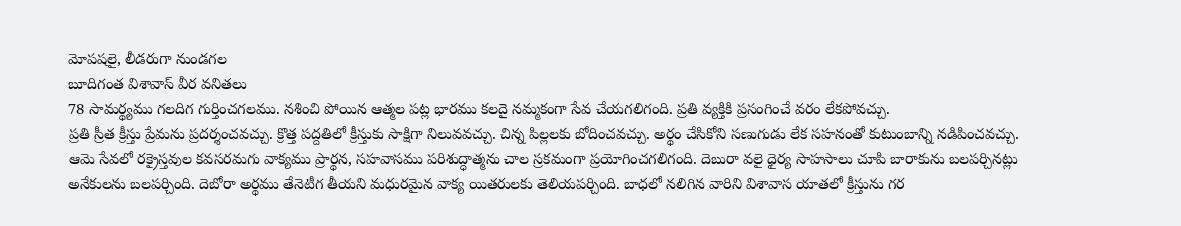మోపషలై, లీడరుగా నుండగల
బూదిగంత విశావాస్ వీర వనితలు
78 సామర్థ్యము గలదిగ గుర్తించగలము. నశించి పోయిన ఆత్మల పట్ల భారము కలదై నమ్మకంగా సేవ చేయగలిగంది. ప్రతి వ్యక్తికి ప్రసంగించే వరం లేకపోవచ్చు.
ప్రతి స్రీత క్రీస్తు ప్రేమను ప్రదర్శంచవచ్చు. క్రొత్త పద్దతిలో క్రీస్తుకు సాక్షిగా నిలువవచ్చు. చిన్న పిల్లలకు బోదించవచ్చు. అర్థం చేసికోని సణుగుడు లేక సహనంతో కుటుంబాన్ని నడిపించవచ్చు. ఆమె సేవలో రక్రైస్తవుల కవసరమగు వాక్యము ప్రార్థన, సహవాసము పరిశుద్ధాత్మను చాల స్రకమంగా ప్రయోగించగలిగంది. దెబురా వలై ధైర్య సాహసాలు చూపి బారాకును బలపర్చినట్లు అనేకులను బలపర్చింది. దెబోరా అర్థము తేనెటీగ తీయని మధురమైన వాక్య యితరులకు తెలియపర్చింది. బాధలో నలిగిన వారిని విశావాస యాతలో క్రీస్తును గర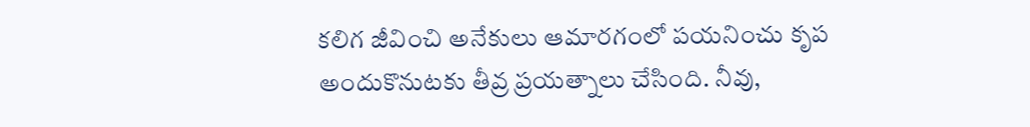కలిగ జీవించి అనేకులు ఆమారగంలో పయనించు కృప అందుకొనుటకు తీవ్ర ప్రయత్నాలు చేసింది. నీవు,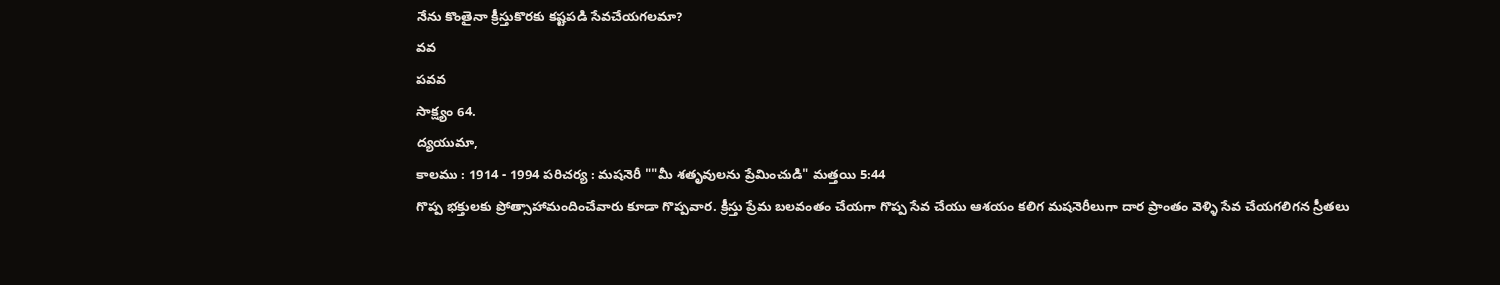నేను కొంతైనా క్రీస్తుకొరకు కష్టపడి సేవచేయగలమా?
వవ
పవవ
సాక్ష్యం 64.
ద్యయుమా,
కాలము : 1914 - 1994 పరిచర్య : మషనెరీ ""మీ శతృవులను ప్రేమించుడి" మత్తయి 5:44
గొప్ప భక్తులకు ప్రోత్సాహామందించేవారు కూడా గొప్పవార. క్రీస్తు ప్రేమ బలవంతం చేయగా గొప్ప సేవ చేయు ఆశయం కలిగ మషనెరీలుగా దార ప్రాంతం వెళ్ళి సేవ చేయగలిగన స్రీతలు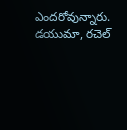ఎందరోవున్నారు. డయుమా, రచెల్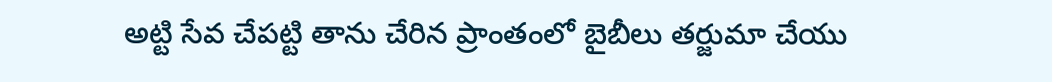అట్టి సేవ చేపట్టి తాను చేరిన ప్రాంతంలో బైబీలు తర్జుమా చేయు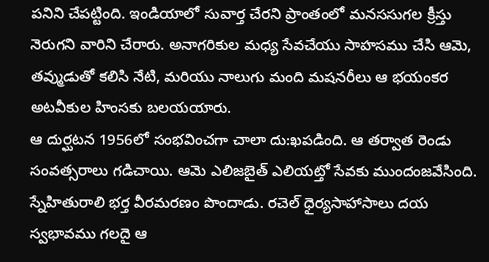పనిని చేపట్టింది. ఇండియాలో సువార్త చేరని ప్రాంతంలో మనససుగల క్రీస్తు నెరుగని వారిని చేరారు. అనాగరికుల మధ్య సేవచేయు సాహసము చేసి ఆమె, తవ్ముడుతో కలిసి నేటి, మరియు నాలుగు మంది మషనరీలు ఆ భయంకర అటవీకుల హింసకు బలయయారు.
ఆ దుర్ఘటన 1956లో సంభవించగా చాలా దు:ఖపడింది. ఆ తర్వాత రెండు సంవత్సరాలు గడిచాయి. ఆమె ఎలిజబైత్ ఎలియట్తో సేవకు ముందంజవేసింది. స్నేహితురాలి భర్త వీరమరణం పొందాడు. రచెల్ ధైర్యసాహాసాలు దయ స్వభావము గలదై ఆ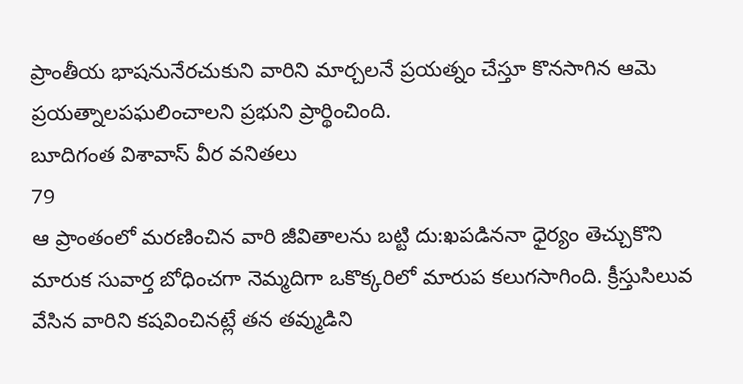ప్రాంతీయ భాషనునేరచుకుని వారిని మార్చలనే ప్రయత్నం చేస్తూ కొనసాగిన ఆమె ప్రయత్నాలపఘలించాలని ప్రభుని ప్రార్థించింది.
బూదిగంత విశావాస్ వీర వనితలు
79
ఆ ప్రాంతంలో మరణించిన వారి జీవితాలను బట్టి దు:ఖపడిననా ధైర్యం తెచ్చుకొని మారుక సువార్త బోధించగా నెమ్మదిగా ఒకొక్కరిలో మారుప కలుగసాగింది. క్రీస్తుసిలువ వేసిన వారిని కషవించినట్లే తన తవ్ముడిని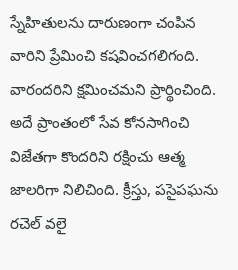స్నేహితులను దారుణంగా చంపిన వారిని ప్రేమించి కషవించగలిగంది. వారందరిని క్షమించమని ప్రార్థించింది. అదే ప్రాంతంలో సేవ కోనసాగించి విజేతగా కొందరిని రక్షించు ఆత్మ జాలరిగా నిలిచింది. క్రీస్తు, పసైపఘను రచెల్ వలై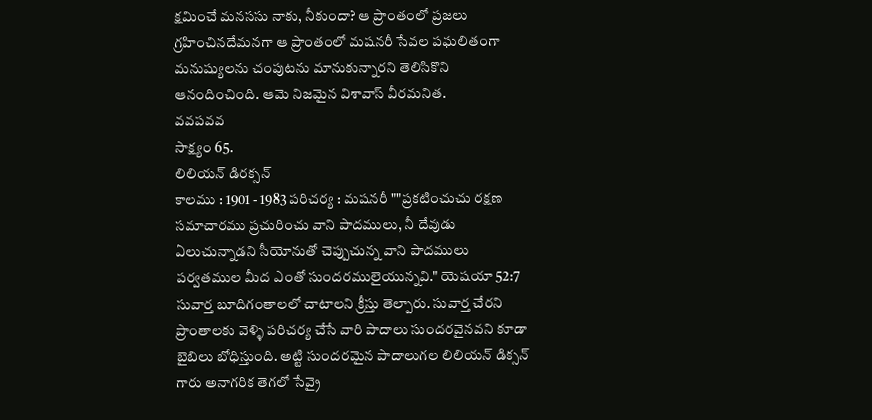క్షమించే మనససు నాకు, నీకుందా? ఆ ప్రాంతంలో ప్రజలు గ్రహించినదేమనగా ఆ ప్రాంతంలో మషనరీ సేవల పఘలితంగా మనుష్యులను చంపుటను మానుకున్నారని తెలిసికొని ఆనందించింది. ఆమె నిజమైన విశావాస్ వీరమనిత.
వవపవవ
సాక్ష్యం 65.
లిలియన్ డిరక్సన్
కాలము : 1901 - 1983 పరిచర్య : మషనరీ ""ప్రకటించుచు రక్షణ సమాచారము ప్రచురించు వాని పాదములు, నీ దేవుడు ఏలుచున్నాడని సీయోనుతో చెప్పుచున్న వాని పాదములు పర్వతముల మీద ఎంతో సుందరములైయున్నవి." యెషయా 52:7
సువార్త బూదిగంతాలలో చాటాలని క్రీస్తు తెల్పారు. సువార్త చేరని ప్రాంతాలకు వెళ్ళి పరిచర్య చేసే వారి పాదాలు సుందరవైనవని కూడా బైబిలు బోధిస్తుంది. అట్టి సుందరమైన పాదాలుగల లిలియన్ డిక్సన్ గారు అనాగరిక తెగలో సేవ్రై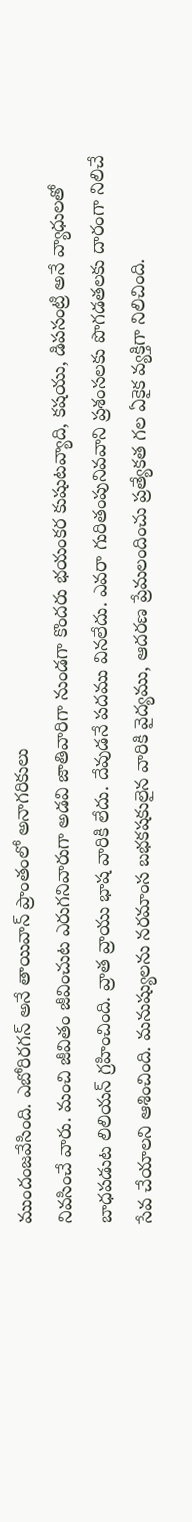ముందంజవేసింది. ఎబోరిరగన్ అనే తాయివాన్ ప్రాంతంలో అనాగరికులు
నివసించే వారు. మంచి జీవితం జీవించుట ఎరుగనివారుగా అడవి జాతివారిగా నుండగా కొందరు భయంకర కుషుటవ్యాది, కషయు, డిపసంట్రి అనే వ్యాధులతో బాధపడుట లిలియన్ గ్రహించింది. వ్రాత వ్రాయు భాష వారికి లేదు. దేవుడనే పదము వినలేదు. ఎవరా గురితంపునివవాని ప్రశంసలకు పొగడతలకు దారంగా నిలిచే సేవ చేయాలని ఆశించింది. మనుష్యులను నరమాంస బభకషకులైన వారికి వైద్యము, ఆదరణ ప్రేమలందించు ప్రత్యేకత గల ఏకైక వ్యక్తిగా నిలిచింది.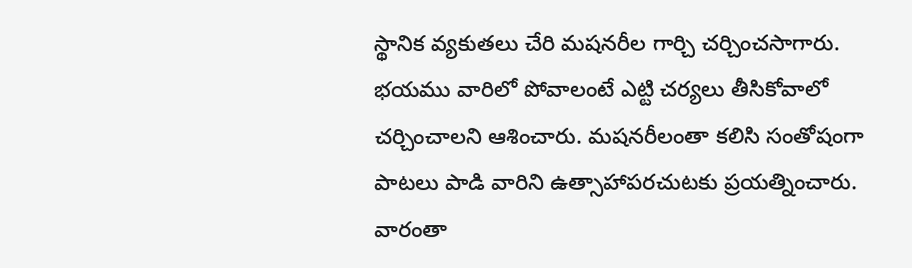స్థానిక వ్యకుతలు చేరి మషనరీల గార్చి చర్చించసాగారు. భయము వారిలో పోవాలంటే ఎట్టి చర్యలు తీసికోవాలో చర్చించాలని ఆశించారు. మషనరీలంతా కలిసి సంతోషంగా పాటలు పాడి వారిని ఉత్సాహాపరచుటకు ప్రయత్నించారు. వారంతా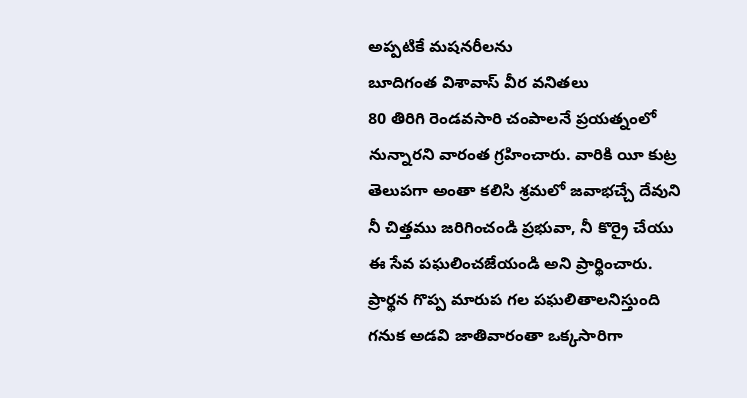అప్పటికే మషనరీలను
బూదిగంత విశావాస్ వీర వనితలు
80 తిరిగి రెండవసారి చంపాలనే ప్రయత్నంలో నున్నారని వారంత గ్రహించారు. వారికి యీ కుట్ర తెలుపగా అంతా కలిసి శ్రమలో జవాభచ్చే దేవుని నీ చిత్తము జరిగించండి ప్రభువా, నీ కొర్రై చేయు ఈ సేవ పఘలించజేయండి అని ప్రార్థించారు. ప్రార్థన గొప్ప మారుప గల పఘలితాలనిస్తుంది గనుక అడవి జాతివారంతా ఒక్కసారిగా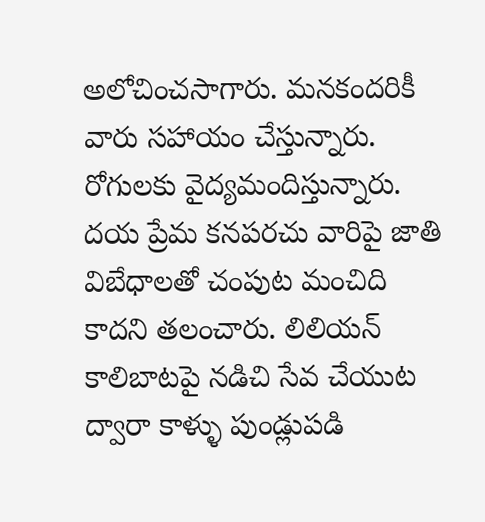అలోచించసాగారు. మనకందరికీ వారు సహాయం చేస్తున్నారు. రోగులకు వైద్యమందిస్తున్నారు. దయ ప్రేమ కనపరచు వారిపై జాతి విబేధాలతో చంపుట మంచిది కాదని తలంచారు. లిలియన్ కాలిబాటపై నడిచి సేవ చేయుట ద్వారా కాళ్ళు పుండ్లుపడి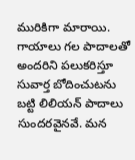మురికిగా మారాయి. గాయాలు గల పాదాలతో అందరిని పలుకరిస్తూ సువార్త బోదించుటను బట్టి లిలియన్ పాదాలు సుందరవైనవే. మన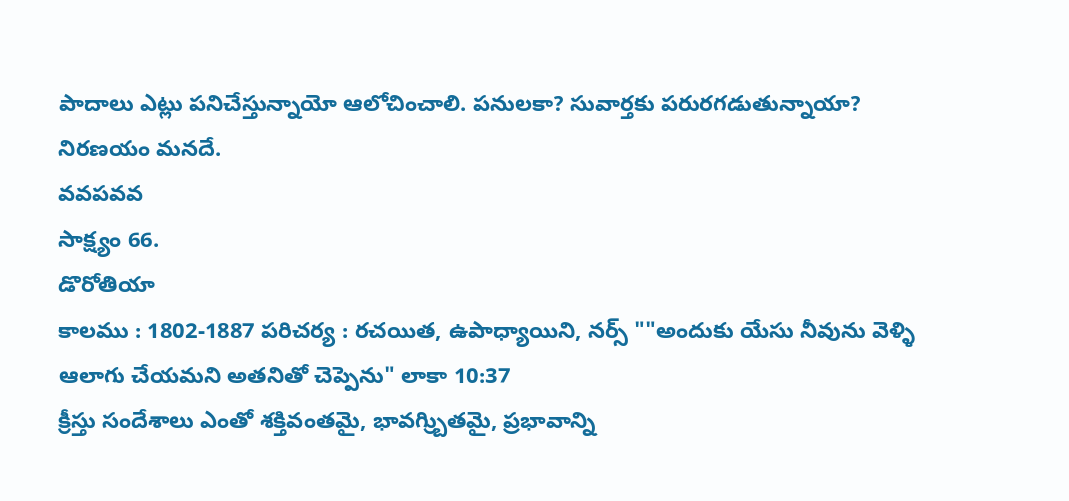పాదాలు ఎట్లు పనిచేస్తున్నాయో ఆలోచించాలి. పనులకా? సువార్తకు పరురగడుతున్నాయా? నిరణయం మనదే.
వవపవవ
సాక్ష్యం 66.
డొరోతియా
కాలము : 1802-1887 పరిచర్య : రచయిత, ఉపాధ్యాయిని, నర్స్ ""అందుకు యేసు నీవును వెళ్ళి ఆలాగు చేయమని అతనితో చెప్పెను" లాకా 10:37
క్రీస్తు సందేశాలు ఎంతో శక్తివంతమై, భావగ్ర్బిుతమై, ప్రభావాన్ని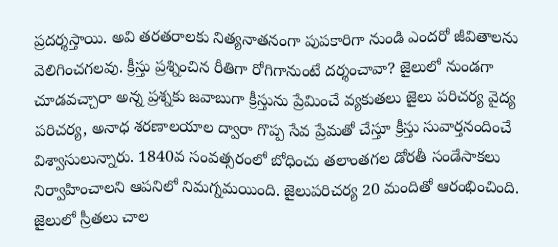ప్రదర్శస్తాయి. అవి తరతరాలకు నిత్యనాతనంగా పుపకారిగా నుండి ఎందరో జీవితాలను వెలిగించగలవు. క్రీస్తు ప్రశ్నించిన రీతిగా రోగిగానుంటే దర్శంచావా? జైలులో నుండగా చూడవచ్చారా అన్న ప్రశ్నకు జవాబుగా క్రీస్తును ప్రేమించే వ్యకుతలు జైలు పరిచర్య వైద్య పరిచర్య, అనాధ శరణాలయాల ద్వారా గొప్ప సేవ ప్రేమతో చేస్తూ క్రీస్తు సువార్తనందించే విశ్వాసులున్నారు. 1840వ సంవత్సరంలో బోధించు తలాంతగల డోరతీ సండేసాకలు నిర్వాహించాలని ఆపనిలో నిమగ్నమయింది. జైలుపరిచర్య 20 మందితో ఆరంభించింది. జైలులో స్రీతలు చాల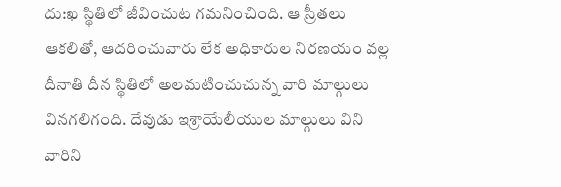దు:ఖ స్థితిలో జీవించుట గమనించింది. ఆ స్రీతలు ఆకలితో, ఆదరించువారు లేక అధికారుల నిరణయం వల్ల దీనాతి దీన స్థితిలో అలమటించుచున్న వారి మాల్గులు వినగలిగంది. దేవుడు ఇశ్రాయేలీయుల మాల్గులు విని వారిని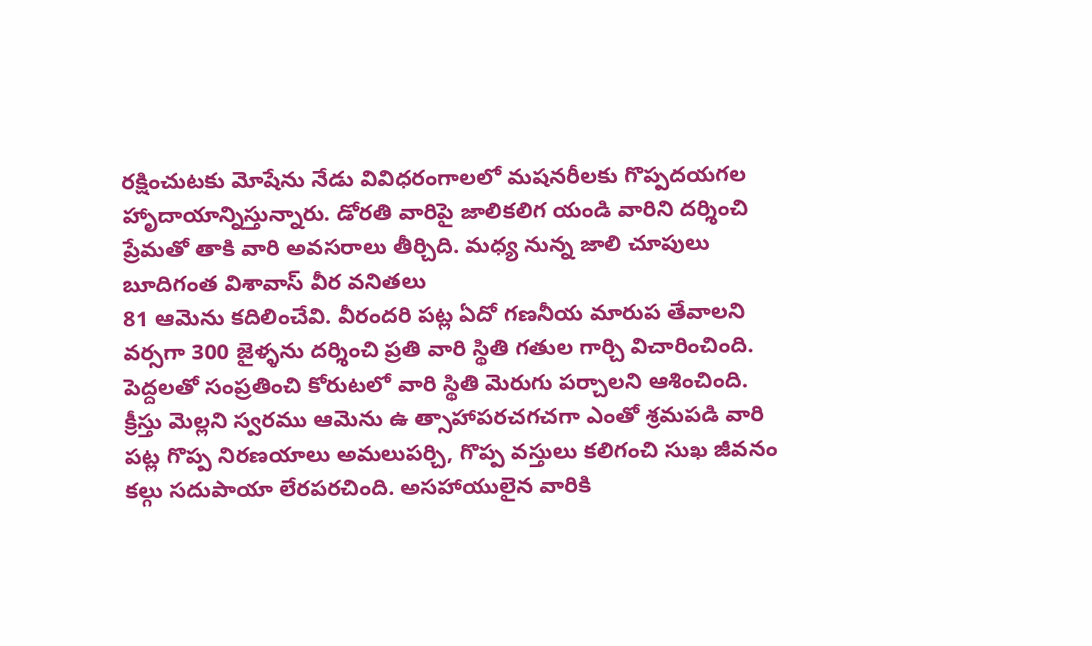రక్షించుటకు మోషేను నేడు వివిధరంగాలలో మషనరీలకు గొప్పదయగల హాృదాయాన్నిస్తున్నారు. డోరతి వారిపై జాలికలిగ యండి వారిని దర్శించి ప్రేమతో తాకి వారి అవసరాలు తీర్చిది. మధ్య నున్న జాలి చూపులు
బూదిగంత విశావాస్ వీర వనితలు
81 ఆమెను కదిలించేవి. వీరందరి పట్ల ఏదో గణనీయ మారుప తేవాలని వర్సగా 300 జైళ్ళను దర్శించి ప్రతి వారి స్థితి గతుల గార్చి విచారించింది. పెద్దలతో సంప్రతించి కోరుటలో వారి స్థితి మెరుగు పర్చాలని ఆశించింది. క్రీస్తు మెల్లని స్వరము ఆమెను ఉ త్సాహాపరచగచగా ఎంతో శ్రమపడి వారి పట్ల గొప్ప నిరణయాలు అమలుపర్చి, గొప్ప వస్తులు కలిగంచి సుఖ జీవనం కల్గు సదుపాయా లేరపరచింది. అసహాయులైన వారికి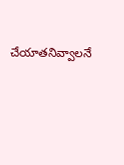చేయాతనివ్వాలనే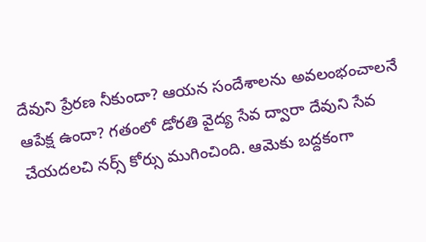దేవుని ప్రేరణ నీకుందా? ఆయన సందేశాలను అవలంభంచాలనే ఆపేక్ష ఉందా? గతంలో డోరతి వైద్య సేవ ద్వారా దేవుని సేవ చేయదలచి నర్స్ కోర్సు ముగించింది. ఆమెకు బద్దకంగా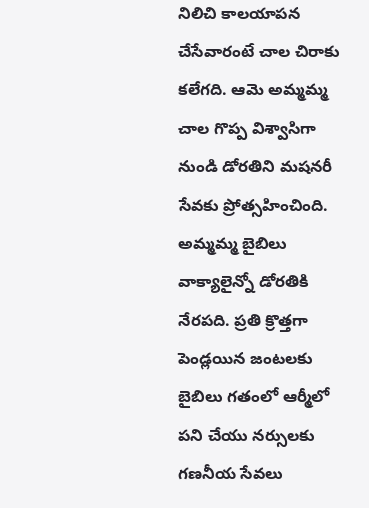నిలిచి కాలయాపన చేసేవారంటే చాల చిరాకు కలేగది. ఆమె అమ్మమ్మ చాల గొప్ప విశ్వాసిగా నుండి డోరతిని మషనరీ సేవకు ప్రోత్సహించింది. అమ్మమ్మ బైబిలు వాక్యాలైన్నో డోరతికి నేరపది. ప్రతి క్రొత్తగా పెండ్లయిన జంటలకు బైబిలు గతంలో ఆర్మీలో పని చేయు నర్సులకు గణనీయ సేవలు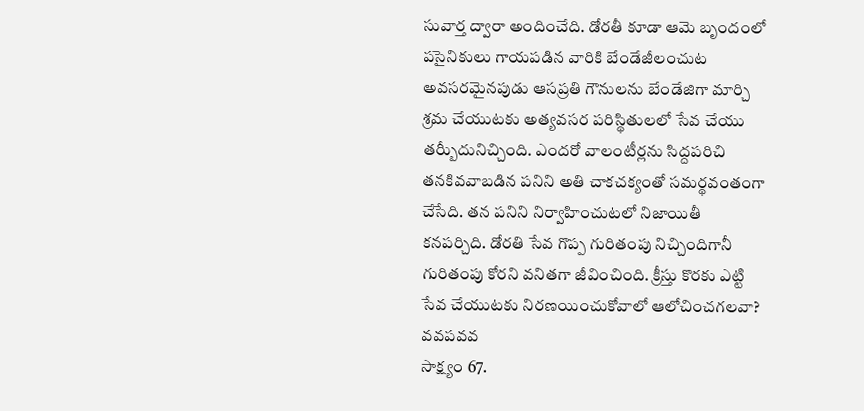సువార్త ద్వారా అందించేది. డోరతీ కూడా ఆమె బృందంలో పసైనికులు గాయపడిన వారికి బేండేజీలంచుట అవసరమైనపుడు ఆసప్రతి గౌనులను బేండేజిగా మార్చి శ్రమ చేయుటకు అత్యవసర పరిస్థితులలో సేవ చేయు తర్బీుదునిచ్చింది. ఎందరో వాలంటీర్లను సిద్దపరిచి తనకివవాబడిన పనిని అతి చాకచక్యంతో సమర్థవంతంగా చేసేది. తన పనిని నిర్వాహించుటలో నిజాయితీ కనపర్చిది. డోరతి సేవ గొప్ప గురితంపు నిచ్చిందిగానీ గురితంపు కోరని వనితగా జీవించింది. క్రీస్తు కొరకు ఎట్టి సేవ చేయుటకు నిరణయించుకోవాలో ఆలోచించగలవా?
వవపవవ
సాక్ష్యం 67.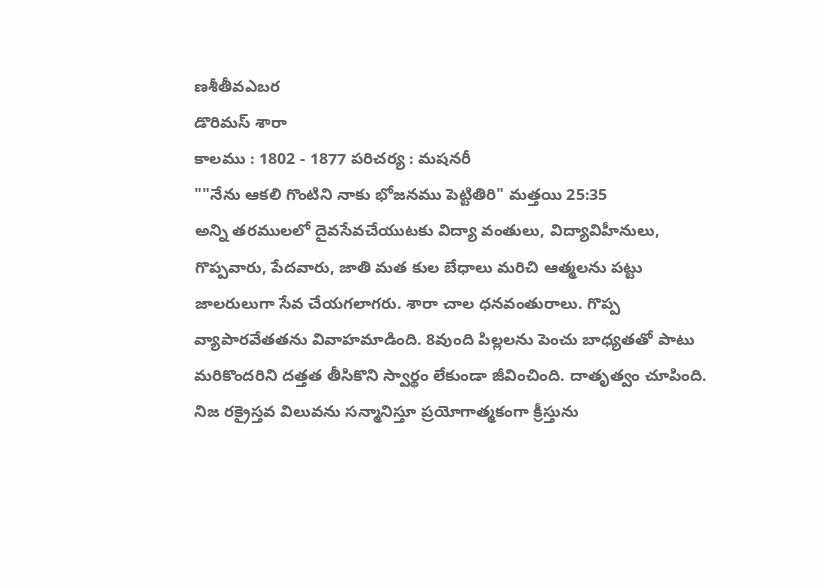ణశీతీవఎబర
డొరిమస్ శారా
కాలము : 1802 - 1877 పరిచర్య : మషనరీ
""నేను ఆకలి గొంటిని నాకు భోజనము పెట్టితిరి" మత్తయి 25:35
అన్ని తరములలో దైవసేవచేయుటకు విద్యా వంతులు, విద్యావిహీనులు, గొప్పవారు, పేదవారు, జాతి మత కుల బేధాలు మరిచి ఆత్మలను పట్టు జాలరులుగా సేవ చేయగలాగరు. శారా చాల ధనవంతురాలు. గొప్ప వ్యాపారవేతతను వివాహమాడింది. 8వుంది పిల్లలను పెంచు బాధ్యతతో పాటు మరికొందరిని దత్తత తీసికొని స్వార్థం లేకుండా జీవించింది. దాతృత్వం చూపింది. నిజ రక్రైస్తవ విలువను సన్మానిస్తూ ప్రయోగాత్మకంగా క్రీస్తును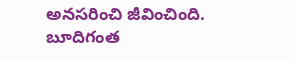అనసరించి జీవించింది.
బూదిగంత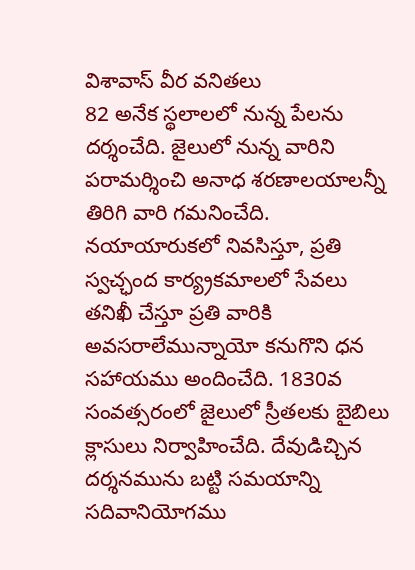విశావాస్ వీర వనితలు
82 అనేక స్థలాలలో నున్న పేలను దర్శంచేది. జైలులో నున్న వారిని పరామర్శించి అనాధ శరణాలయాలన్నీ తిరిగి వారి గమనించేది. నయాయారుకలో నివసిస్తూ, ప్రతి స్వచ్ఛంద కార్య్రకమాలలో సేవలు తనిఖీ చేస్తూ ప్రతి వారికి అవసరాలేమున్నాయో కనుగొని ధన సహాయము అందించేది. 1830వ సంవత్సరంలో జైలులో స్రీతలకు బైబిలు క్లాసులు నిర్వాహించేది. దేవుడిచ్చిన దర్శనమును బట్టి సమయాన్ని సదివానియోగము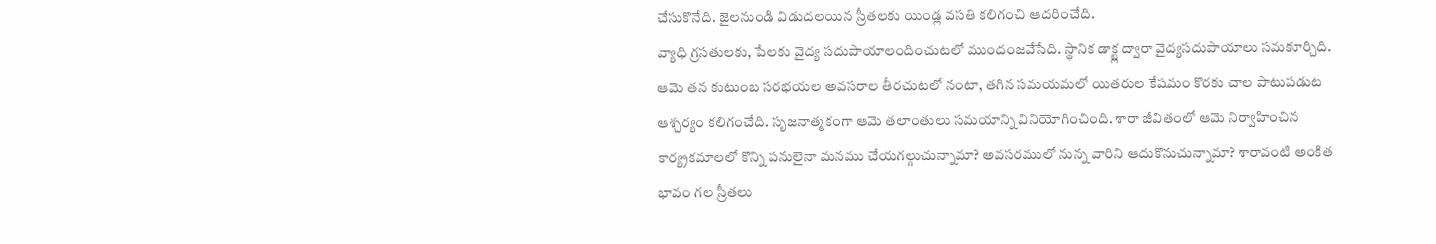చేసుకొనేది. జైలనుండి విడుదలయిన స్రీతలకు యిండ్ల వసతి కలిగంచి ఆదరించేది.
వ్యాధి గ్రసతులకు, పేలకు వైద్య సదుపాయాలందించుటలో ముందంజవేసేది. స్థానిక డాక్ట్ల ద్వారా వైద్యసదుపాయాలు సమకూర్చిది. ఆమె తన కుటుంబ సరభయల అవసరాల తీరచుటలో నంటా, తగిన సమయమలో యితరుల కేషమం కొరకు చాల పాటుపడుట ఆశ్చర్యం కలిగంచేది. సృజనాత్మకంగా ఆమె తలాంతులు సమయాన్ని వినియోగించింది. శారా జీవితంలో ఆమె నిర్వాహించిన కార్య్రకమాలలో కొన్ని పనులైనా మనము చేయగల్గుచున్నామా? అవసరములో నున్న వారిని ఆదుకొనుచున్నామా? శారావంటి అంకిత భావం గల స్రీతలు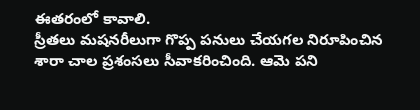ఈతరంలో కావాలి.
స్రీతలు మషనరీలుగా గొప్ప పనులు చేయగల నిరూపించిన శారా చాల ప్రశంసలు సీవాకరించింది. ఆమె పని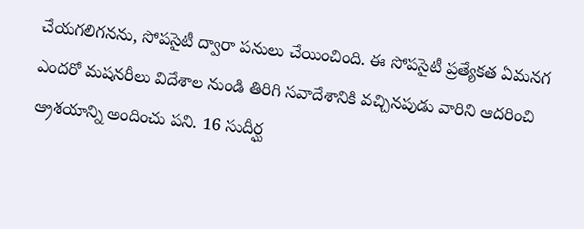చేయగలిగనను, సోపసైటీ ద్వారా పనులు చేయించింది. ఈ సోపసైటీ ప్రత్యేకత ఏమనగ ఎందరో మషనరీలు విదేశాల నుండి తిరిగి సవాదేశానికి వచ్చినపుడు వారిని ఆదరించి ఆ్రశయాన్ని అందించు పని. 16 సుదీర్ఘ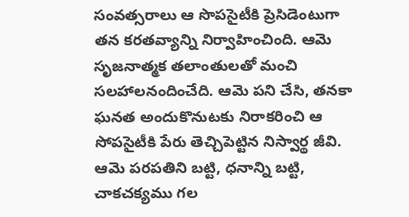సంవత్సరాలు ఆ సొపసైటీకి ప్రెసిడెంటుగా తన కరతవ్యాన్ని నిర్వాహించింది. ఆమె సృజనాత్మక తలాంతులతో మంచి సలహాలనందించేది. ఆమె పని చేసి, తనకా ఘనత అందుకొనుటకు నిరాకరించి ఆ సోపసైటీకి పేరు తెచ్చిపెట్టిన నిస్వార్థ జీవి. ఆమె పరపతిని బట్టి, ధనాన్ని బట్టి, చాకచక్యము గల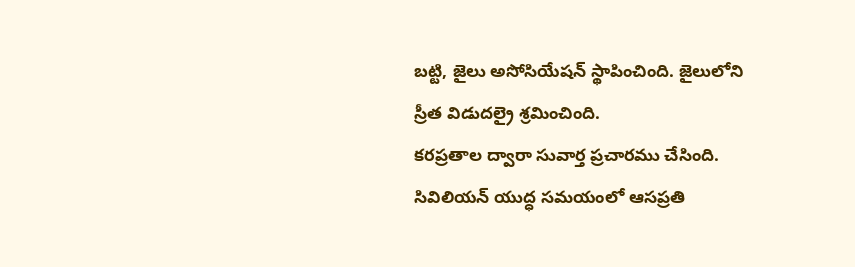బట్టి, జైలు అసోసియేషన్ స్థాపించింది. జైలులోని స్రీత విడుదల్రై శ్రమించింది.
కరప్రతాల ద్వారా సువార్త ప్రచారము చేసింది. సివిలియన్ యుద్ధ సమయంలో ఆసప్రతి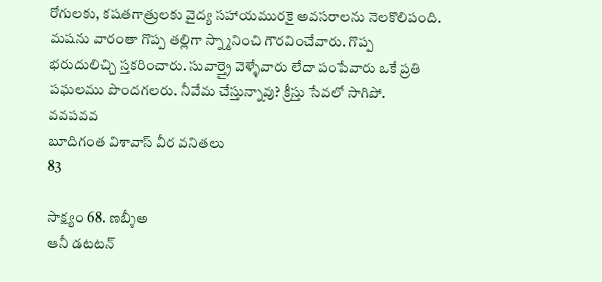రోగులకు, కషతగాత్రులకు వైద్య సహాయమురకై అవసరాలను నెలకొలిపంది. మషను వారంతా గొప్ప తల్లిగా స్న్మానించి గౌరవించేవారు. గొప్ప భరుదులిచ్చి స్తకరించారు. సువార్త్రై వెళ్ళేవారు లేదా పంపేవారు ఒకే ప్రతి పఘలము పొందగలరు. నీవేమ చేస్తున్నావు? క్రీస్తు సేవలో సాగిపో.
వవపవవ
బూదిగంత విశావాస్ వీర వనితలు
83

సాక్ష్యం 68. ణబ్శీఅ
ఆనీ డటటన్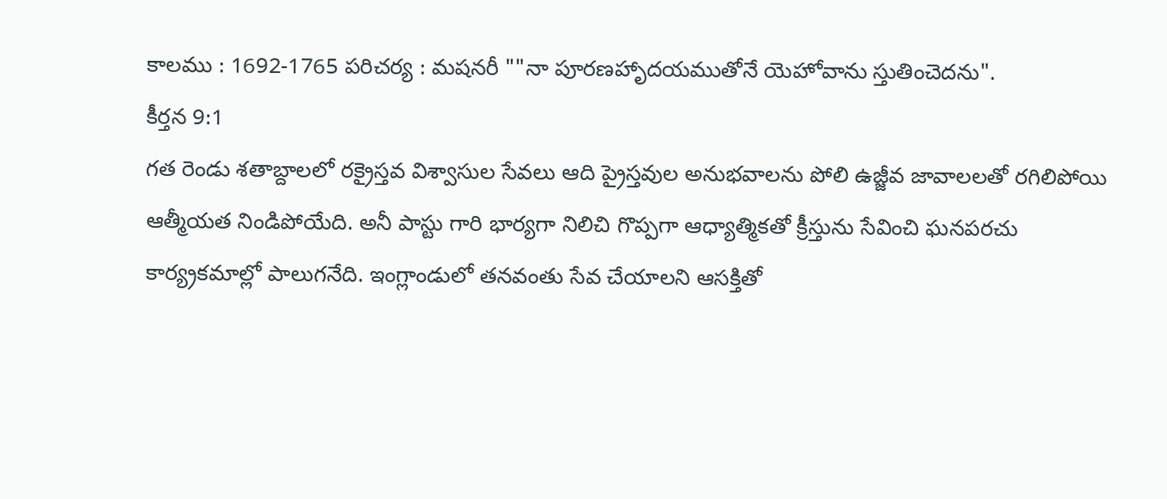కాలము : 1692-1765 పరిచర్య : మషనరీ ""నా పూరణహాృదయముతోనే యెహోవాను స్తుతించెదను".
కీర్తన 9:1
గత రెండు శతాబ్దాలలో రక్రైస్తవ విశ్వాసుల సేవలు ఆది ప్రైస్తవుల అనుభవాలను పోలి ఉజ్జీవ జావాలలతో రగిలిపోయి ఆత్మీయత నిండిపోయేది. అనీ పాస్టు గారి భార్యగా నిలిచి గొప్పగా ఆధ్యాత్మికతో క్రీస్తును సేవించి ఘనపరచు కార్య్రకమాల్లో పాలుగనేది. ఇంగ్లాండులో తనవంతు సేవ చేయాలని ఆసక్తితో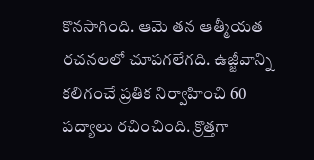కొనసాగింది. ఆమె తన ఆత్మీయత రచనలలో చూపగలేగది. ఉజ్జీవాన్ని కలిగంచే ప్రతిక నిర్వాహించి 60 పద్యాలు రచించింది. క్రొత్తగా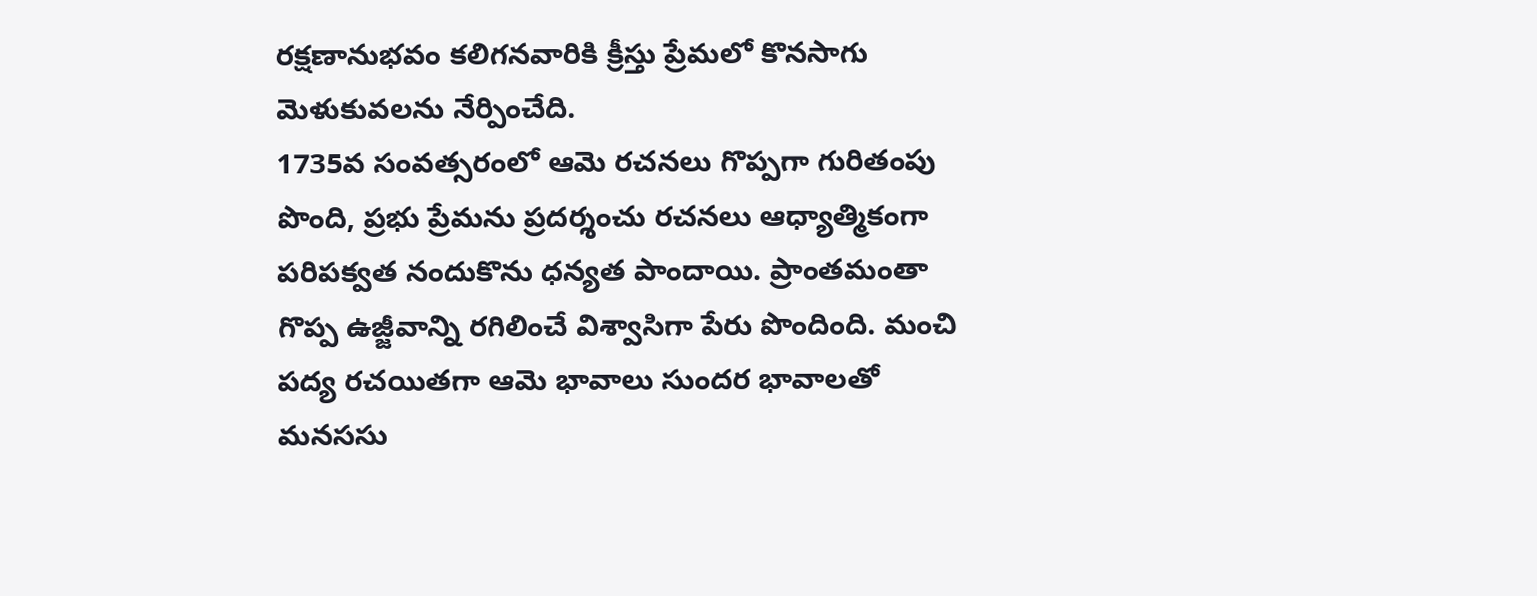రక్షణానుభవం కలిగనవారికి క్రీస్తు ప్రేమలో కొనసాగు మెళుకువలను నేర్పించేది.
1735వ సంవత్సరంలో ఆమె రచనలు గొప్పగా గురితంపు పొంది, ప్రభు ప్రేమను ప్రదర్శంచు రచనలు ఆధ్యాత్మికంగా పరిపక్వత నందుకొను ధన్యత పాందాయి. ప్రాంతమంతా గొప్ప ఉజ్జీవాన్ని రగిలించే విశ్వాసిగా పేరు పొందింది. మంచి పద్య రచయితగా ఆమె భావాలు సుందర భావాలతో మనససు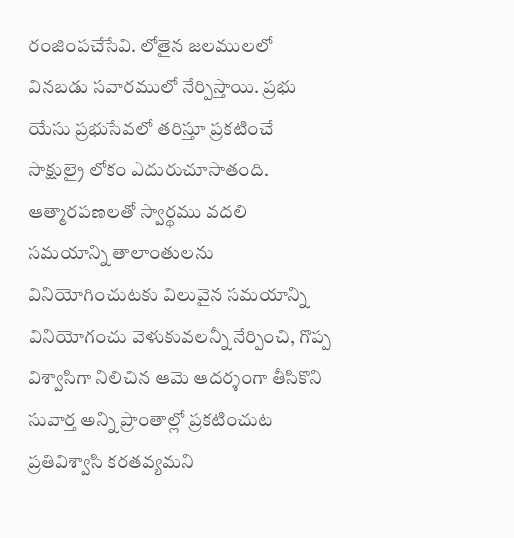రంజింపచేసేవి. లోతైన జలములలో వినబడు సవారములో నేర్పిస్తాయి. ప్రభు యేసు ప్రభుసేవలో తరిస్తూ ప్రకటించే సాక్షుల్రై లోకం ఎదురుచూసాతంది. ఆత్మారపణలతో స్వార్థము వదలి సమయాన్ని తాలాంతులను వినియోగించుటకు విలువైన సమయాన్ని వినియోగంచు వెళుకువలన్నీ నేర్పించి, గొప్ప విశ్వాసిగా నిలిచిన ఆమె ఆదర్శంగా తీసికొని సువార్త అన్ని ప్రాంతాల్లో ప్రకటించుట ప్రతివిశ్వాసి కరతవ్యమని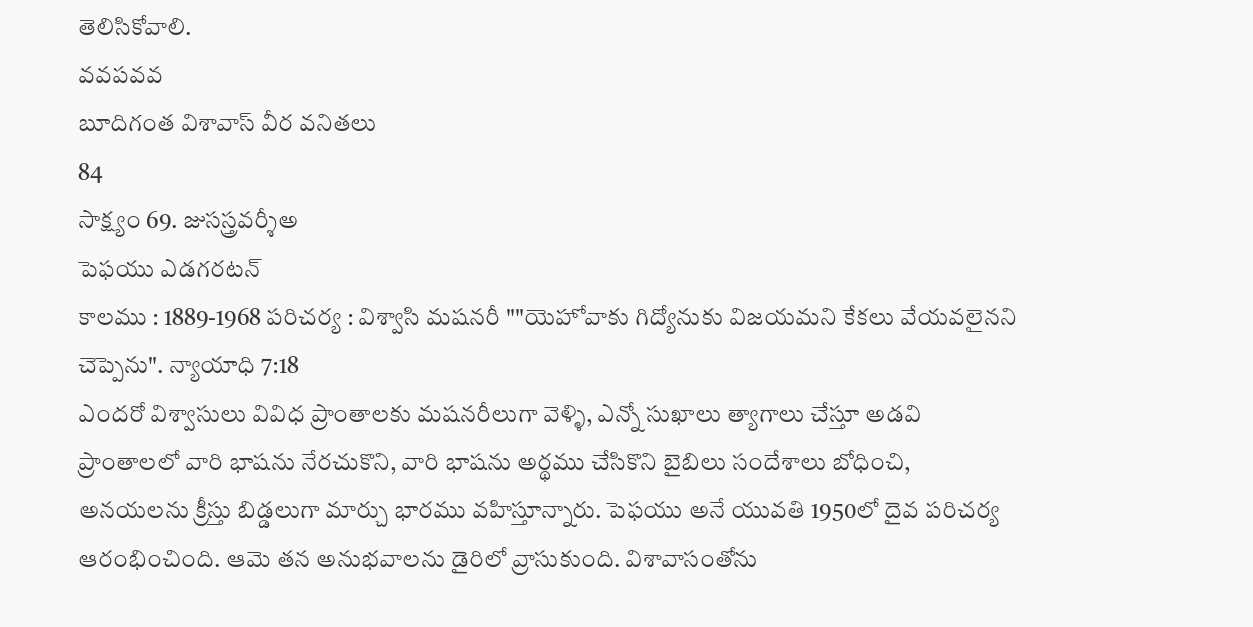తెలిసికోవాలి.
వవపవవ
బూదిగంత విశావాస్ వీర వనితలు
84
సాక్ష్యం 69. జుసస్త్రవర్శీఅ
పెఫయు ఎడగరటన్
కాలము : 1889-1968 పరిచర్య : విశ్వాసి మషనరీ ""యెహోవాకు గిద్యోనుకు విజయమని కేకలు వేయవలైనని చెప్పెను". న్యాయాధి 7:18
ఎందరో విశ్వాసులు వివిధ ప్రాంతాలకు మషనరీలుగా వెళ్ళి, ఎన్నో సుఖాలు త్యాగాలు చేస్తూ అడవి ప్రాంతాలలో వారి భాషను నేరచుకొని, వారి భాషను అర్థము చేసికొని బైబిలు సందేశాలు బోధించి, అనయలను క్రీస్తు బిడ్డలుగా మార్చు భారము వహిస్తూన్నారు. పెఫయు అనే యువతి 1950లో దైవ పరిచర్య ఆరంభించింది. ఆమె తన అనుభవాలను డైరిలో వ్రాసుకుంది. విశావాసంతోను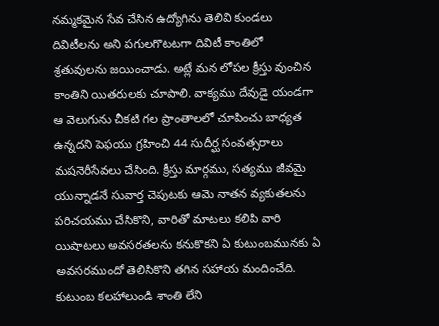నమ్మకమైన సేవ చేసిన ఉద్యోగిను తెలివి కుండలు దివిటీలను అని పగులగొటటగా దివిటీ కాంతిలో శ్రతువులను జయించాడు. అట్లే మన లోపల క్రీస్తు వుంచిన కాంతిని యితరులకు చూపాలి. వాక్యము దేవుడై యండగా ఆ వెలుగును చీకటి గల ప్రాంతాలలో చూపించు బాధ్యత ఉన్నదని పెఫయు గ్రహించి 44 సుదీర్ఘ సంవత్సరాలు మషనెరీసేవలు చేసింది. క్రీస్తు మార్గము, సత్యము జీవమై యున్నాడనే సువార్త చెపుటకు ఆమె నాతన వ్యకుతలను పరిచయము చేసికొని, వారితో మాటలు కలిపి వారి యిషాటలు అవసరతలను కనుకొకని ఏ కుటుంబమునకు ఏ అవసరముందో తెలిసికొని తగిన సహాయ మందించేది. కుటుంబ కలహాలుండి శాంతి లేని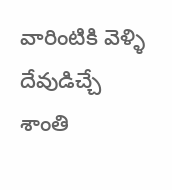వారింటికి వెళ్ళి దేవుడిచ్చే శాంతి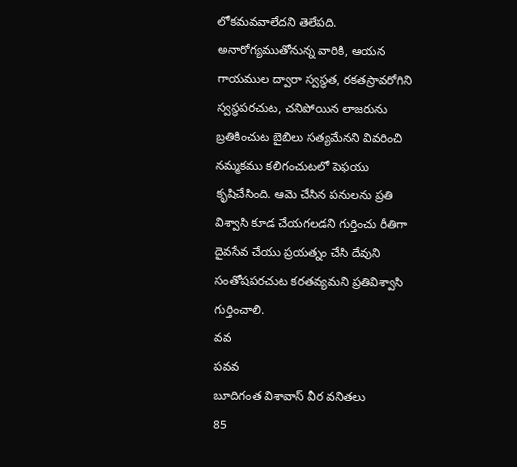లోకమవవాలేదని తెలేపది. అనారోగ్యముతోనున్న వారికి, ఆయన గాయముల ద్వారా స్వస్థత, రకతస్రావరోగిని స్వస్థపరచుట, చనిపోయిన లాజరును బ్రతికించుట బైబిలు సత్యమేనని వివరించి నమ్మకము కలిగంచుటలో పెఫయు కృషిచేసింది. ఆమె చేసిన పనులను ప్రతి విశ్వాసి కూడ చేయగలడని గుర్తించు రీతిగా దైవసేవ చేయు ప్రయత్నం చేసి దేవుని సంతోషపరచుట కరతవ్యమని ప్రతివిశ్వాసి గుర్తించాలి.
వవ
పవవ
బూదిగంత విశావాస్ వీర వనితలు
85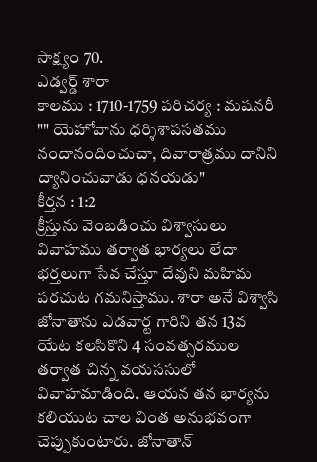సాక్ష్యం 70.
ఎడ్వర్డ్ శారా
కాలము : 1710-1759 పరిచర్య : మషనరీ
"" యెహోవాను ధర్శిశాపసతము నందానందించుచా, దివారాత్రము దానిని ద్యానించువాడు ధనయడు"
కీర్తన : 1:2
క్రీస్తును వెంబడించు విశ్వాసులు వివాహము తర్వాత భార్యలు లేదా భర్తలుగా సేవ చేస్తూ దేవుని మహిమ పరచుట గమనిస్తాము. శారా అనే విశ్వాసి జోనాతాను ఎడవార్ట గారిని తన 13వ యేట కలసికొని 4 సంవత్సరముల తర్వాత చిన్న వయససులో వివాహమాడింది. ఆయన తన భార్యను కలియుట చాల వింత అనుభవంగా చెప్పుకుంటారు. జోనాతాన్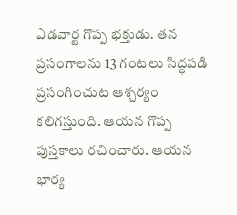ఎడవార్ట గొప్ప భక్తుడు. తన ప్రసంగాలను 13 గంటలు సిద్ధపడి ప్రసంగించుట ఆశ్చర్యం కలిగస్తుంది. ఆయన గొప్ప పుస్తకాలు రచించారు. ఆయన భార్య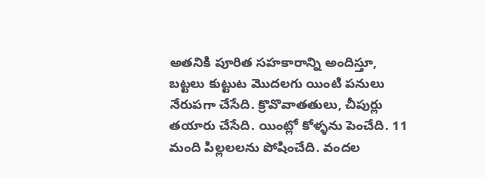అతనికి పూరిత సహకారాన్ని అందిస్తూ, బట్టలు కుట్టుట మొదలగు యింటి పనులు నేరుపగా చేసేది. క్రొవొవాతతులు, చీపుర్లు తయారు చేసేది. యింట్లో కోళ్ళను పెంచేది. 11 మంది పిల్లలలను పోషించేది. వందల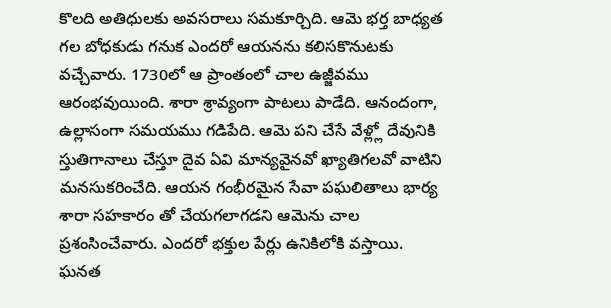కొలది అతిధులకు అవసరాలు సమకూర్చిది. ఆమె భర్త బాధ్యత గల బోధకుడు గనుక ఎందరో ఆయనను కలిసకొనుటకు వచ్చేవారు. 1730లో ఆ ప్రాంతంలో చాల ఉజ్జీవము ఆరంభవుయింది. శారా శ్రావ్యంగా పాటలు పాడేది. ఆనందంగా, ఉల్లాసంగా సమయము గడిపేది. ఆమె పని చేసే వేళ్ల్లో దేవునికి స్తుతిగానాలు చేస్తూ దైవ ఏవి మాన్యవైనవో ఖ్యాతిగలవో వాటిని మనసుకరించేది. ఆయన గంభీరమైన సేవా పఘలితాలు భార్య శారా సహకారం తో చేయగలాగడని ఆమెను చాల ప్రశంసించేవారు. ఎందరో భక్తుల పేర్లు ఉనికిలోకి వస్తాయి. ఘనత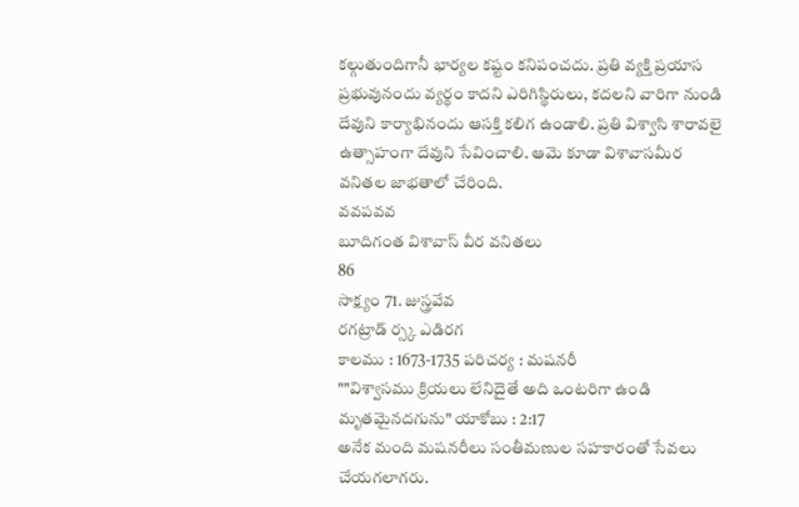కల్గుతుందిగానీ భార్యల కష్టం కనిపంచదు. ప్రతి వ్యక్తి ప్రయాస ప్రభువునందు వ్యర్థం కాదని ఎరిగిస్థిరులు, కదలని వారిగా నుండి దేవుని కార్యాభినందు ఆసక్తి కలిగ ఉండాలి. ప్రతి విశ్వాసి శారావలై ఉత్సాహంగా దేవుని సేవించాలి. ఆమె కూడా విశావాసమీర వనితల జాభతాలో చేరింది.
వవపవవ
బూదిగంత విశావాస్ వీర వనితలు
86
సాక్ష్యం 71. జుస్త్రవేవ
రగట్రాడ్ ర్స్క ఎడిరగ
కాలము : 1673-1735 పరిచర్య : మషనరీ
""విశ్వాసము క్రియలు లేనిదైతే అది ఒంటరిగా ఉండి మృతమైనదగును" యాకోబు : 2:17
అనేక మంది మషనరీలు సంతీమణుల సహకారంతో సేవలు చేయగలాగరు.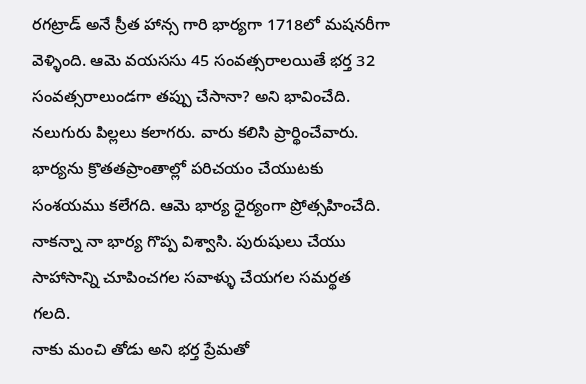రగట్రాడ్ అనే స్రీత హాన్స గారి భార్యగా 1718లో మషనరీగా వెళ్ళింది. ఆమె వయససు 45 సంవత్సరాలయితే భర్త 32 సంవత్సరాలుండగా తప్పు చేసానా? అని భావించేది. నలుగురు పిల్లలు కలాగరు. వారు కలిసి ప్రార్థించేవారు. భార్యను క్రొతతప్రాంతాల్లో పరిచయం చేయుటకు సంశయము కలేగది. ఆమె భార్య ధైర్యంగా ప్రోత్సహించేది. నాకన్నా నా భార్య గొప్ప విశ్వాసి. పురుషులు చేయు సాహాసాన్ని చూపించగల సవాళ్ళు చేయగల సమర్థత గలది.
నాకు మంచి తోడు అని భర్త ప్రేమతో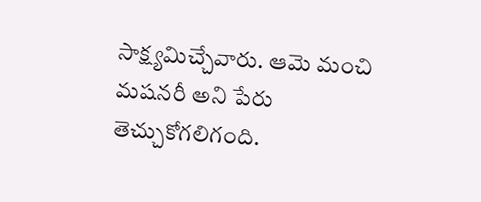సాక్ష్యమిచ్చేవారు. ఆమె మంచి మషనరీ అని పేరు తెచ్చుకోగలిగంది.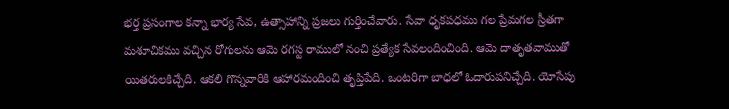భర్త ప్రసంగాల కన్నా భార్య సేవ, ఉత్సాహాన్ని ప్రజలు గుర్తించేవారు. సేవా ధృకపధము గల ప్రేమగల స్రీతగా మశూచికము వచ్చిన రోగులను ఆమె రగస్ట రాములో నంచి ప్రత్యేక సేవలందించింది. ఆమె దాతృతవాముతో యితరులకిచ్చేది. ఆకలి గొన్నవారికి ఆహారమందించి తృప్తిపేది. ఒంటరిగా బాధలో ఓదారుపనిచ్చేది. యోసేపు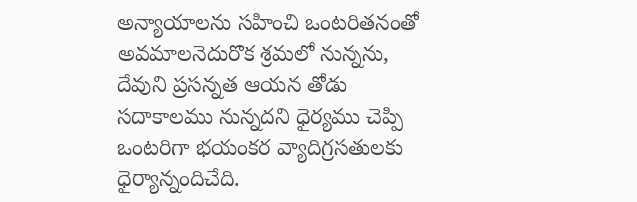అన్యాయాలను సహించి ఒంటరితనంతో అవమాలనెదురొక శ్రమలో నున్నను, దేవుని ప్రసన్నత ఆయన తోడు సదాకాలము నున్నదని ధైర్యము చెప్పి ఒంటరిగా భయంకర వ్యాదిగ్రసతులకు ధైర్యాన్నందిచేది.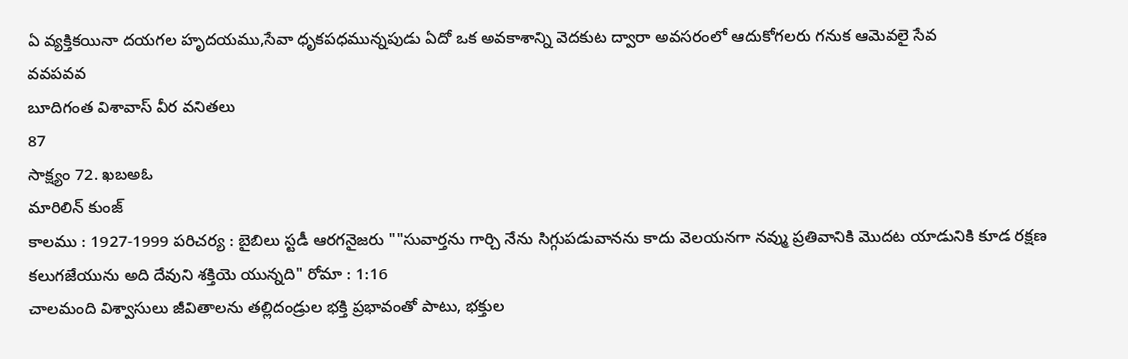ఏ వ్యక్తికయినా దయగల హృదయము,సేవా ధృకపధమున్నపుడు ఏదో ఒక అవకాశాన్ని వెదకుట ద్వారా అవసరంలో ఆదుకోగలరు గనుక ఆమెవలై సేవ
వవపవవ
బూదిగంత విశావాస్ వీర వనితలు
87
సాక్ష్యం 72. ఖబఅఓ
మారిలిన్ కుంజ్
కాలము : 1927-1999 పరిచర్య : బైబిలు స్టడీ ఆరగనైజరు ""సువార్తను గార్చి నేను సిగ్గుపడువానను కాదు వెలయనగా నవ్ము ప్రతివానికి మొదట యాడునికి కూడ రక్షణ కలుగజేయును అది దేవుని శక్తియె యున్నది" రోమా : 1:16
చాలమంది విశ్వాసులు జీవితాలను తల్లిదండ్రుల భక్తి ప్రభావంతో పాటు, భక్తుల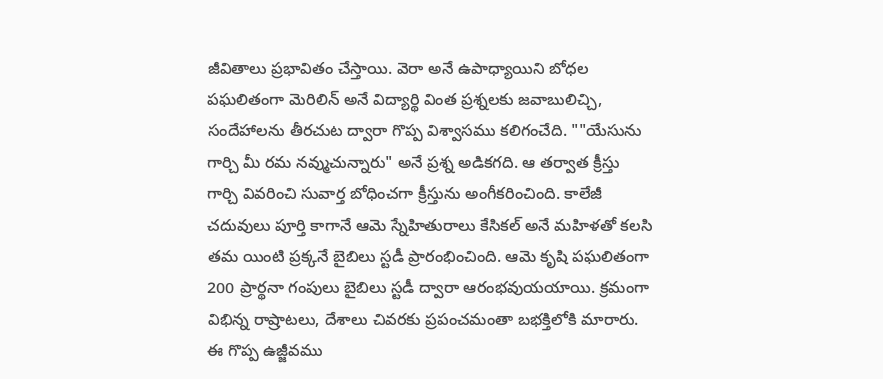జీవితాలు ప్రభావితం చేస్తాయి. వెరా అనే ఉపాధ్యాయిని బోధల పఘలితంగా వెురిలిన్ అనే విద్యార్థి వింత ప్రశ్నలకు జవాబులిచ్చి, సందేహాలను తీరచుట ద్వారా గొప్ప విశ్వాసము కలిగంచేది. ""యేసును గార్చి మీ రమ నవ్ముచున్నారు" అనే ప్రశ్న అడికగది. ఆ తర్వాత క్రీస్తు గార్చి వివరించి సువార్త బోధించగా క్రీస్తును అంగీకరించింది. కాలేజీ చదువులు పూర్తి కాగానే ఆమె స్నేహితురాలు కేసికల్ అనే మహిళతో కలసి తమ యింటి ప్రక్కనే బైబిలు స్టడీ ప్రారంభించింది. ఆమె కృషి పఘలితంగా 200 ప్రార్థనా గంపులు బైబిలు స్టడీ ద్వారా ఆరంభవుయయాయి. క్రమంగా విభిన్న రాష్రాటలు, దేశాలు చివరకు ప్రపంచమంతా బభక్తిలోకి మారారు. ఈ గొప్ప ఉజ్జీవము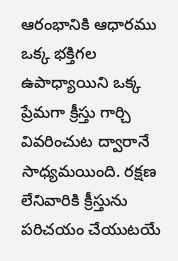ఆరంభానికి ఆధారము ఒక్క భక్తిగల ఉపాధ్యాయిని ఒక్క ప్రేమగా క్రీస్తు గార్చి వివరించుట ద్వారానే సాధ్యమయింది. రక్షణ లేనివారికి క్రీస్తును పరిచయం చేయుటయే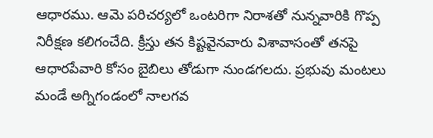ఆధారము. ఆమె పరిచర్యలో ఒంటరిగా నిరాశతో నున్నవారికి గొప్ప నిరీక్షణ కలిగంచేది. క్రీస్తు తన కిష్టవైనవారు విశావాసంతో తనపై ఆధారపేవారి కోసం బైబిలు తోడుగా నుండగలదు. ప్రభువు మంటలు మండే అగ్నిగండంలో నాలగవ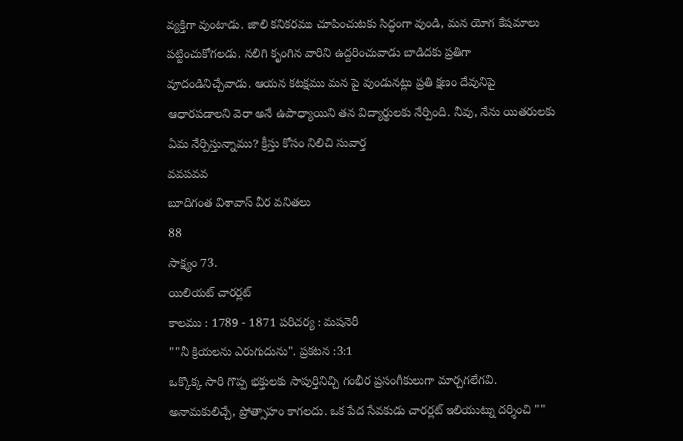వ్యక్తిగా వుంటాడు. జాలి కనికరము చూపించుటకు సిద్ధంగా వుండి, మన యోగ కేషమాలు పట్టించుకోగలడు. నలిగి కృంగిన వారిని ఉద్దరించువాడు బాడిదకు ప్రతిగా వూదండినిచ్చేవాడు. ఆయన కటక్షము మన పై వుండునట్లు ప్రతి క్షణం దేవునిపై ఆధారపడాలని వెరా అనే ఉపాధ్యాయిని తన విద్యార్థులకు నేర్పింది. నీవు, నేను యితరులకు ఏమ నేర్పిస్తున్నాము? క్రీస్తు కోసం నిలిచి సువార్త
వవపవవ
బూదిగంత విశావాస్ వీర వనితలు
88
సాక్ష్యం 73.
యిలియట్ చారర్లట్
కాలము : 1789 - 1871 పరిచర్య : మషనెరీ
""నీ క్రియలను ఎరుగుదును". ప్రకటన :3:1
ఒక్కొక్క సారి గొప్ప భక్తులకు సాపుర్తినిచ్చి గంభీర ప్రసంగీకులుగా మార్చగలేగవి. అనామకులిచ్చే, ప్రోత్సాహం కాగలదు. ఒక పేద సేవకుడు చారర్లట్ ఇలియుట్ను దర్శించి ""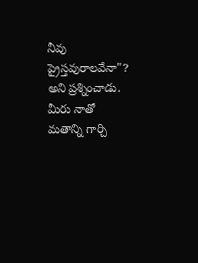నీవు ప్రైస్తవురాలవేనా"? అని ప్రశ్నించాడు. మీరు నాతో మతాన్ని గార్చి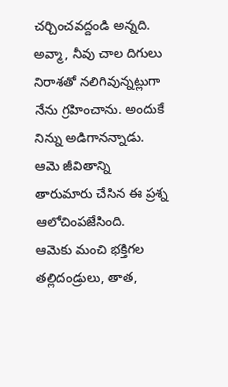చర్చించవద్దండి అన్నది. అవ్మా, నీవు చాల దిగులు నిరాశతో నలిగివున్నట్లుగా నేను గ్రహించాను. అందుకే నిన్ను అడిగానన్నాడు. ఆమె జీవితాన్ని తారుమారు చేసిన ఈ ప్రశ్న ఆలోచింపజేసింది.
ఆమెకు మంచి భక్తిగల తల్లిదండ్రులు, తాత,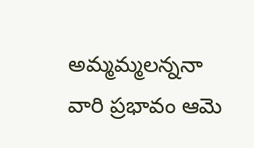అమ్మమ్మలన్ననా వారి ప్రభావం ఆమె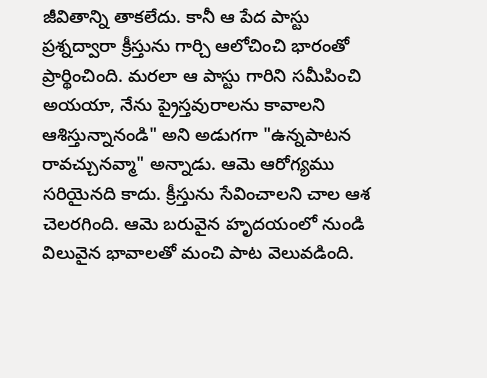జీవితాన్ని తాకలేదు. కానీ ఆ పేద పాస్టు ప్రశ్నద్వారా క్రీస్తును గార్చి ఆలోచించి భారంతో ప్రార్థించింది. మరలా ఆ పాస్టు గారిని సమీపించి అయయా, నేను ప్రైస్తవురాలను కావాలని ఆశిస్తున్నానండి" అని అడుగగా "ఉన్నపాటన రావచ్చునవ్మా" అన్నాడు. ఆమె ఆరోగ్యము సరియైనది కాదు. క్రీస్తును సేవించాలని చాల ఆశ చెలరగింది. ఆమె బరువైన హృదయంలో నుండి విలువైన భావాలతో మంచి పాట వెలువడింది.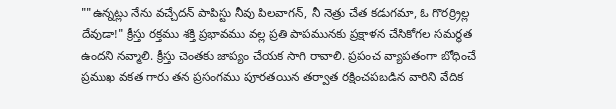""ఉన్నట్లు నేను వచ్చేదన్ పాపిస్టు నీవు పిలవాగన్, నీ నెత్రు చేత కడుగమా, ఓ గొరర్ర్రిల్ల దేవుడా!" క్రీస్తు రక్తము శక్తి ప్రభావము వల్ల ప్రతి పాపమునకు ప్రక్షాళన చేసికోగల సమర్థత ఉందని నవ్మాలి. క్రీస్తు చెంతకు జాప్యం చేయక సాగి రావాలి. ప్రపంచ వ్యాపతంగా బోధించే ప్రముఖ వకత గారు తన ప్రసంగము పూరతయిన తర్వాత రక్షించపబడిన వారిని వేదిక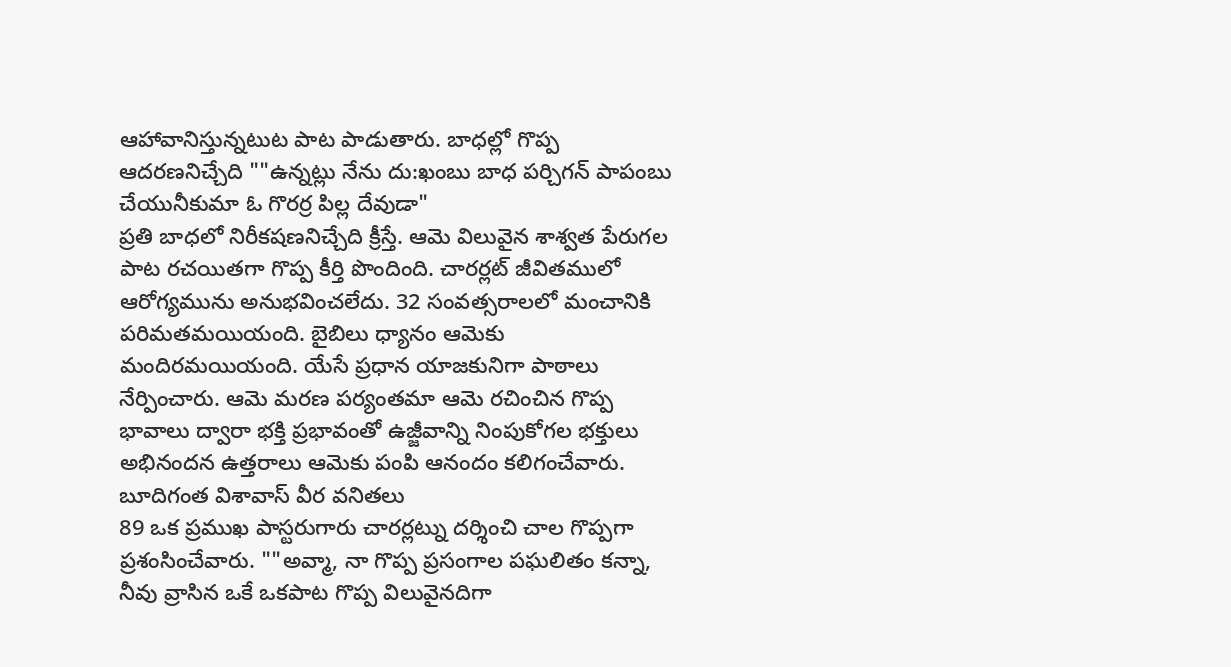ఆహావానిస్తున్నటుట పాట పాడుతారు. బాధల్లో గొప్ప ఆదరణనిచ్చేది ""ఉన్నట్లు నేను దు:ఖంబు బాధ పర్చిగన్ పాపంబు చేయునీకుమా ఓ గొరర్ర పిల్ల దేవుడా"
ప్రతి బాధలో నిరీకషణనిచ్చేది క్రీస్తే. ఆమె విలువైన శాశ్వత పేరుగల పాట రచయితగా గొప్ప కీర్తి పొందింది. చారర్లట్ జీవితములో ఆరోగ్యమును అనుభవించలేదు. 32 సంవత్సరాలలో మంచానికి పరిమతమయియంది. బైబిలు ధ్యానం ఆమెకు మందిరమయియంది. యేసే ప్రధాన యాజకునిగా పాఠాలు నేర్పించారు. ఆమె మరణ పర్యంతమా ఆమె రచించిన గొప్ప భావాలు ద్వారా భక్తి ప్రభావంతో ఉజ్జీవాన్ని నింపుకోగల భక్తులు అభినందన ఉత్తరాలు ఆమెకు పంపి ఆనందం కలిగంచేవారు.
బూదిగంత విశావాస్ వీర వనితలు
89 ఒక ప్రముఖ పాస్టరుగారు చారర్లట్ను దర్శించి చాల గొప్పగా ప్రశంసించేవారు. ""అవ్మా, నా గొప్ప ప్రసంగాల పఘలితం కన్నా, నీవు వ్రాసిన ఒకే ఒకపాట గొప్ప విలువైనదిగా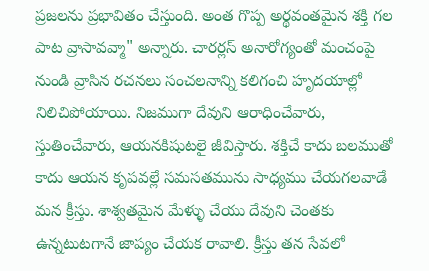ప్రజలను ప్రభావితం చేస్తుంది. అంత గొప్ప అర్థవంతమైన శక్తి గల పాట వ్రాసావవ్మా" అన్నారు. చారర్లస్ అనారోగ్యంతో మంచంపై నుండి వ్రాసిన రచనలు సంచలనాన్ని కలిగంచి హృదయాల్లో నిలిచిపోయాయి. నిజముగా దేవుని ఆరాధించేవారు, స్తుతించేవారు, ఆయనకిషుటలై జీవిస్తారు. శక్తిచే కాదు బలముతో కాదు ఆయన కృపవల్లే సమసతమును సాధ్యము చేయగలవాడే మన క్రీస్తు. శాశ్వతమైన మేళ్ళు చేయు దేవుని చెంతకు ఉన్నటుటగానే జాప్యం చేయక రావాలి. క్రీస్తు తన సేవలో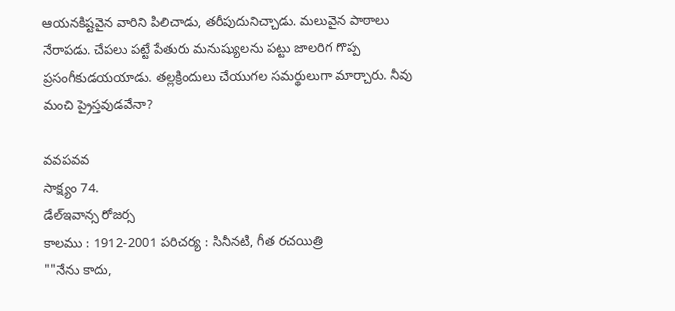ఆయనకిష్టవైన వారిని పిలిచాడు, తరీపుదునిచ్చాడు. మలువైన పాఠాలు నేరాపడు. చేపలు పట్టే పేతురు మనుష్యులను పట్టు జాలరిగ గొప్ప ప్రసంగీకుడయయాడు. తల్లక్రిందులు చేయుగల సమర్థులుగా మార్చారు. నీవు మంచి ప్రైస్తవుడవేనా?

వవపవవ
సాక్ష్యం 74.
డేల్ఇవాన్స రోజర్స
కాలము : 1912-2001 పరిచర్య : సినీనటి, గీత రచయిత్రి
""నేను కాదు,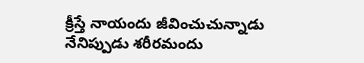క్రీస్తే నాయందు జీవించుచున్నాడు నేనిప్పుడు శరీరమందు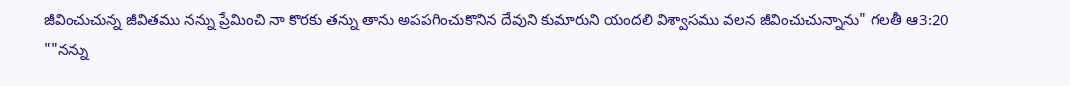జీవించుచున్న జీవితము నన్ను ప్రేమించి నా కొరకు తన్ను తాను అపపగించుకొనిన దేవుని కుమారుని యందలి విశ్వాసము వలన జీవించుచున్నాను" గలతీ ఆ3:20
""నన్ను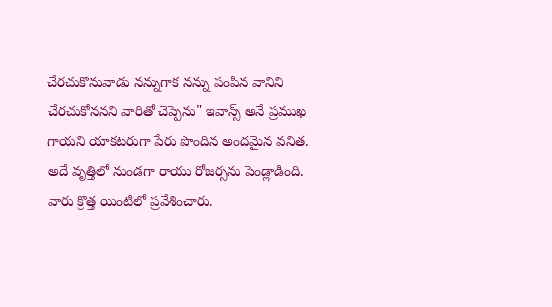చేరచుకొనువాడు నన్నుగాక నన్ను పంపిన వానిని చేరచుకోననని వారితో చెప్పెను" ఇవాన్స్ అనే ప్రముఖ గాయని యాకటరుగా పేరు పొందిన అందమైన వనిత. అదే వృత్తిలో నుండగా రాయు రోజర్సను పెండ్లాడింది. వారు క్రొత్త యింటిలో ప్రవేశించారు.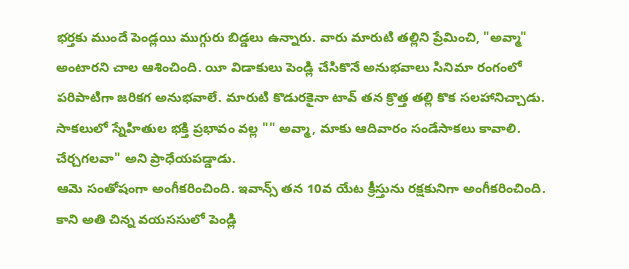భర్తకు ముందే పెండ్లయి ముగ్గురు బిడ్డలు ఉన్నారు. వారు మారుటి తల్లిని ప్రేమించి, "అవ్మా" అంటారని చాల ఆశించింది. యీ విడాకులు పెండ్లి చేసికొనే అనుభవాలు సినిమా రంగంలో పరిపాటిగా జరికగ అనుభవాలే. మారుటి కొడురకైనా టావ్ తన క్రొత్త తల్లి కొక సలహానిచ్చాడు. సాకలులో స్నేహితుల భక్తి ప్రభావం వల్ల "" అవ్మా, మాకు ఆదివారం సండేసాకలు కావాలి. చేర్చగలవా" అని ప్రాధేయపడ్డాడు.
ఆమె సంతోషంగా అంగీకరించింది. ఇవాన్స్ తన 10వ యేట క్రీస్తును రక్షకునిగా అంగీకరించింది. కాని అతి చిన్న వయససులో పెండ్లి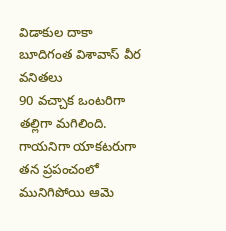విడాకుల దాకా
బూదిగంత విశావాస్ వీర వనితలు
90 వచ్చాక ఒంటరిగా తల్లిగా మగిలింది. గాయనిగా యాకటరుగా తన ప్రపంచంలో మునిగిపోయి ఆమె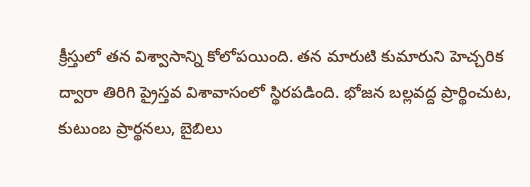క్రీస్తులో తన విశ్వాసాన్ని కోలోపయింది. తన మారుటి కుమారుని హెచ్చరిక ద్వారా తిరిగి ప్రైస్తవ విశావాసంలో స్థిరపడింది. భోజన బల్లవద్ద ప్రార్థించుట, కుటుంబ ప్రార్థనలు, బైబిలు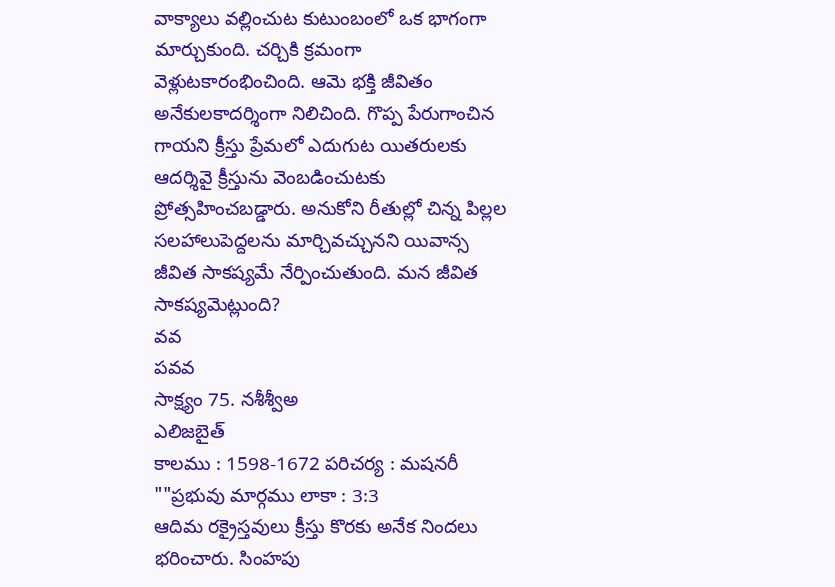వాక్యాలు వల్లించుట కుటుంబంలో ఒక భాగంగా మార్చుకుంది. చర్చికి క్రమంగా వెళ్లుటకారంభించింది. ఆమె భక్తి జీవితం అనేకులకాదర్శింగా నిలిచింది. గొప్ప పేరుగాంచిన గాయని క్రీస్తు ప్రేమలో ఎదుగుట యితరులకు ఆదర్శివై క్రీస్తును వెంబడించుటకు ప్రోత్సహించబడ్డారు. అనుకోని రీతుల్లో చిన్న పిల్లల సలహాలుపెద్దలను మార్చివచ్చునని యివాన్స జీవిత సాకష్యమే నేర్పించుతుంది. మన జీవిత సాకష్యవెుట్లుంది?
వవ
పవవ
సాక్ష్యం 75. నశీశ్వీఅ
ఎలిజబైత్
కాలము : 1598-1672 పరిచర్య : మషనరీ ""ప్రభువు మార్గము లాకా : 3:3
ఆదిమ రక్రైస్తవులు క్రీస్తు కొరకు అనేక నిందలు భరించారు. సింహపు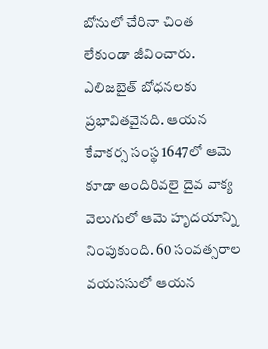బోనులో చేరినా చింత లేకుండా జీవించారు. ఎలిజబైత్ బోధనలకు ప్రభావితవైనది. ఆయన కేవాకర్స సంస్థ 1647లో ఆమె కూడా అందిరివలై దైవ వాక్య వెలుగులో ఆమె హృదయాన్ని నింపుకుంది. 60 సంవత్సరాల వయససులో ఆయన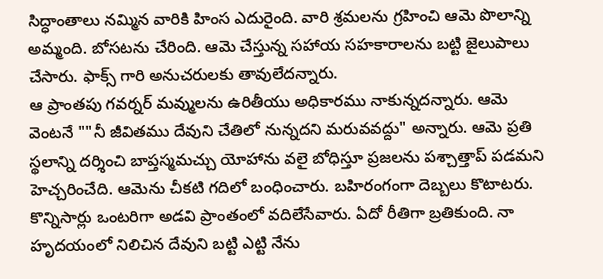సిద్ధాంతాలు నమ్మిన వారికి హింస ఎదురైంది. వారి శ్రమలను గ్రహించి ఆమె పొలాన్ని అమ్మంది. బోసటను చేరింది. ఆమె చేస్తున్న సహాయ సహకారాలను బట్టి జైలుపాలు చేసారు. ఫాక్స్ గారి అనుచరులకు తావులేదన్నారు.
ఆ ప్రాంతపు గవర్నర్ మవ్ములను ఉరితీయు అధికారము నాకున్నదన్నారు. ఆమె వెంటనే ""నీ జీవితము దేవుని చేతిలో నున్నదని మరువవద్దు" అన్నారు. ఆమె ప్రతి స్థలాన్ని దర్శించి బాప్తస్మమచ్చు యోహాను వలై బోధిస్తూ ప్రజలను పశ్చాత్తాప్ పడమని హెచ్చరించేది. ఆమెను చీకటి గదిలో బంధించారు. బహిరంగంగా దెబ్బలు కొటాటరు. కొన్నిసార్లు ఒంటరిగా అడవి ప్రాంతంలో వదిలేసేవారు. ఏదో రీతిగా బ్రతికుంది. నా హృదయంలో నిలిచిన దేవుని బట్టి ఎట్టి నేను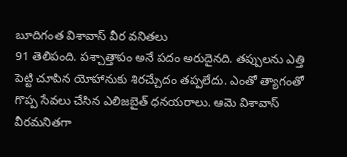బూదిగంత విశావాస్ వీర వనితలు
91 తెలిపంది. పశ్చాత్తాపం అనే పదం అరుదైనది. తప్పులను ఎత్తి పెట్టి చూపిన యోహానుకు శిరచ్చేుదం తప్పలేదు. ఎంతో త్యాగంతో గొప్ప సేవలు చేసిన ఎలిజబైత్ ధనయరాలు. ఆమె విశావాస్ వీరమనితగా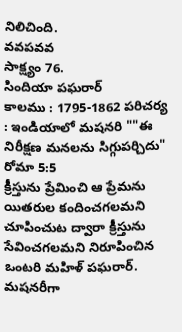నిలిచింది.
వవపవవ
సాక్ష్యం 76.
సిందియా పఘరార్
కాలము : 1795-1862 పరిచర్య : ఇండియాలో మషనరి ""ఈ నిరీక్షణ మనలను సిగ్గుపర్చిదు" రోమా 5:5
క్రీస్తును ప్రేమించి ఆ ప్రేమను యితరుల కందించగలమని చూపించుట ద్వారా క్రీస్తును సేవించగలమని నిరూపించిన ఒంటరి మహిళ్ పఘరార్. మషనరీగా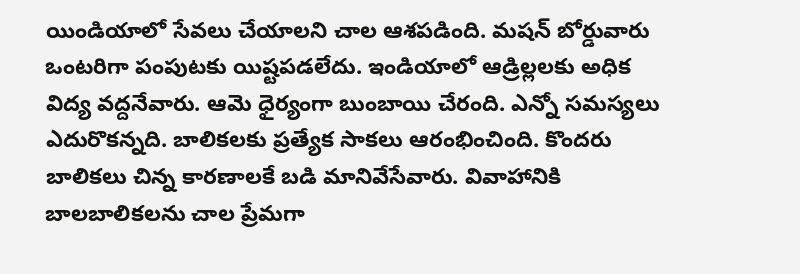యిండియాలో సేవలు చేయాలని చాల ఆశపడింది. మషన్ బోర్డువారు ఒంటరిగా పంపుటకు యిష్టపడలేదు. ఇండియాలో ఆడ్రిల్లలకు అధిక విద్య వద్దనేవారు. ఆమె ధైర్యంగా బుంబాయి చేరంది. ఎన్నో సమస్యలు ఎదురొకన్నది. బాలికలకు ప్రత్యేక సాకలు ఆరంభించింది. కొందరు బాలికలు చిన్న కారణాలకే బడి మానివేసేవారు. వివాహానికి బాలబాలికలను చాల ప్రేమగా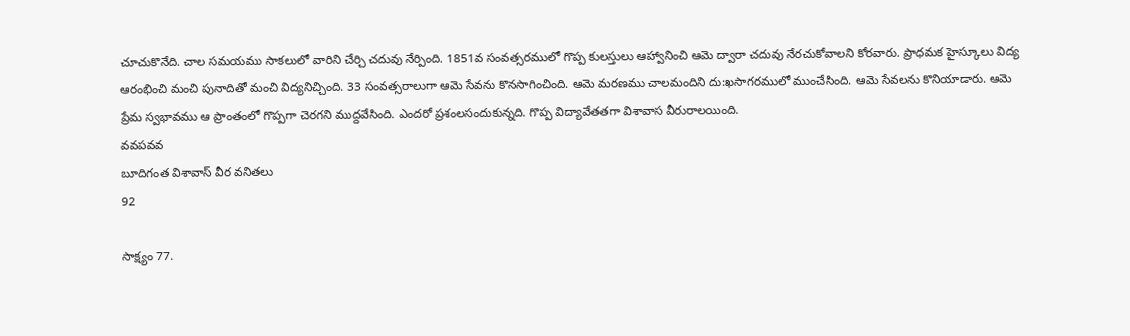చూచుకొనేది. చాల సమయము సాకలులో వారిని చేర్చి చదువు నేర్పింది. 1851వ సంవత్సరములో గొప్ప కులస్తులు ఆహ్వానించి ఆమె ద్వారా చదువు నేరచుకోవాలని కోరవారు. ప్రాధమక హైస్కూలు విద్య ఆరంభించి మంచి పునాదితో మంచి విద్యనిచ్చింది. 33 సంవత్సరాలుగా ఆమె సేవను కొనసాగించింది. ఆమె మరణము చాలమందిని దు:ఖసాగరములో ముంచేసింది. ఆమె సేవలను కొనియాడారు. ఆమె ప్రేమ స్వభావము ఆ ప్రాంతంలో గొప్పగా చెరగని ముద్దవేసింది. ఎందరో ప్రశంలసందుకున్నది. గొప్ప విద్యావేతతగా విశావాస వీరురాలయింది.
వవపవవ
బూదిగంత విశావాస్ వీర వనితలు
92

సాక్ష్యం 77.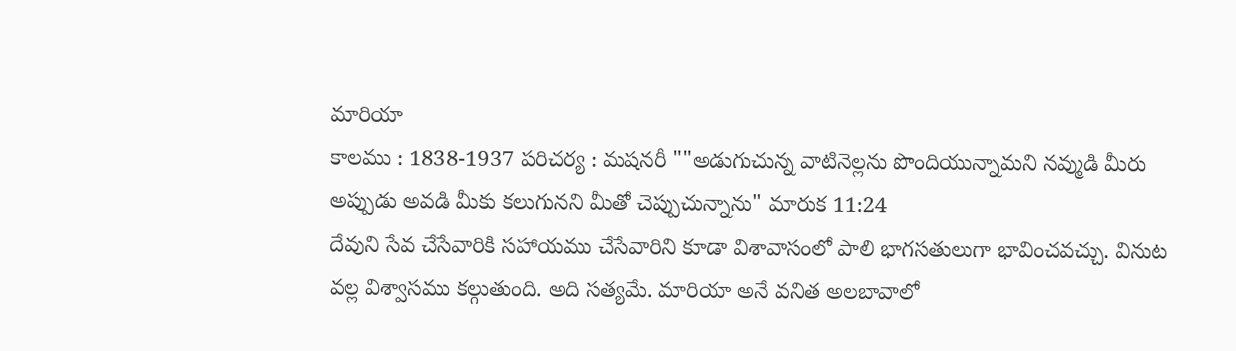మారియా
కాలము : 1838-1937 పరిచర్య : మషనరీ ""అడుగుచున్న వాటినెల్లను పొందియున్నామని నవ్ముడి మీరు అప్పుడు అవడి మీకు కలుగునని మీతో చెప్పుచున్నాను" మారుక 11:24
దేవుని సేవ చేసేవారికి సహాయము చేసేవారిని కూడా విశావాసంలో పాలి భాగసతులుగా భావించవచ్చు. వినుట వల్ల విశ్వాసము కల్గుతుంది. అది సత్యమే. మారియా అనే వనిత అలబావాలో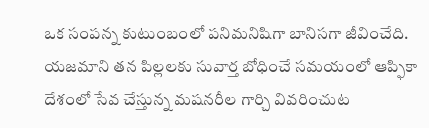ఒక సంపన్న కుటుంబంలో పనిమనిషిగా బానిసగా జీవించేది. యజమాని తన పిల్లలకు సువార్త బోధించే సమయంలో ఆప్ఫికా దేశంలో సేవ చేస్తున్న మషనరీల గార్చి వివరించుట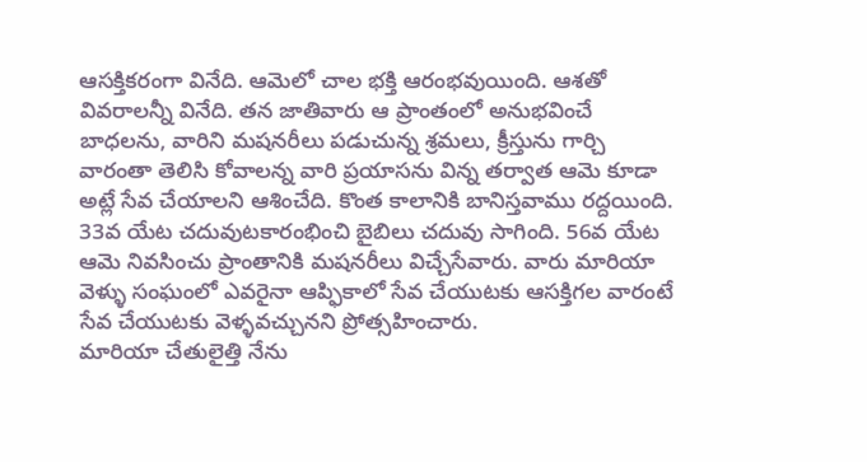ఆసక్తికరంగా వినేది. ఆమెలో చాల భక్తి ఆరంభవుయింది. ఆశతో వివరాలన్నీ వినేది. తన జాతివారు ఆ ప్రాంతంలో అనుభవించే బాధలను, వారిని మషనరీలు పడుచున్న శ్రమలు, క్రీస్తును గార్చి వారంతా తెలిసి కోవాలన్న వారి ప్రయాసను విన్న తర్వాత ఆమె కూడా అట్లే సేవ చేయాలని ఆశించేది. కొంత కాలానికి బానిస్తవాము రద్దయింది. 33వ యేట చదువుటకారంభించి బైబిలు చదువు సాగింది. 56వ యేట ఆమె నివసించు ప్రాంతానికి మషనరీలు విచ్చేసేవారు. వారు మారియా వెళ్ళు సంఘంలో ఎవరైనా ఆప్ఫికాలో సేవ చేయుటకు ఆసక్తిగల వారంటే సేవ చేయుటకు వెళ్ళవచ్చునని ప్రోత్సహించారు.
మారియా చేతులైత్తి నేను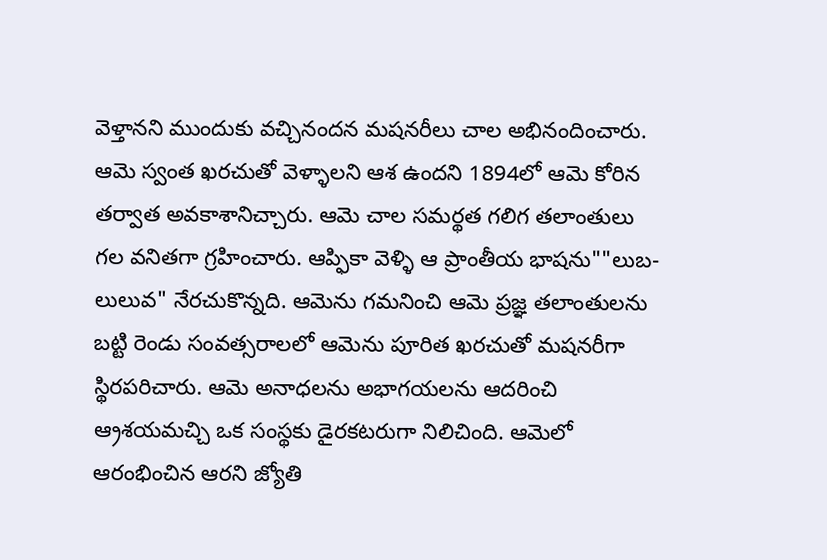వెళ్తానని ముందుకు వచ్చినందన మషనరీలు చాల అభినందించారు. ఆమె స్వంత ఖరచుతో వెళ్ళాలని ఆశ ఉందని 1894లో ఆమె కోరిన తర్వాత అవకాశానిచ్చారు. ఆమె చాల సమర్థత గలిగ తలాంతులు గల వనితగా గ్రహించారు. ఆప్ఫికా వెళ్ళి ఆ ప్రాంతీయ భాషను""లుబ-లులువ" నేరచుకొన్నది. ఆమెను గమనించి ఆమె ప్రజ్ఞ తలాంతులను బట్టి రెండు సంవత్సరాలలో ఆమెను పూరిత ఖరచుతో మషనరీగా స్థిరపరిచారు. ఆమె అనాధలను అభాగయలను ఆదరించి ఆ్రశయమచ్చి ఒక సంస్థకు డైరకటరుగా నిలిచింది. ఆమెలో ఆరంభించిన ఆరని జ్యోతి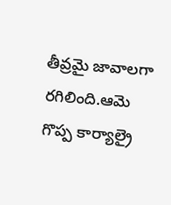తీవ్రమై జావాలగా రగిలింది.ఆమె గొప్ప కార్యాల్రై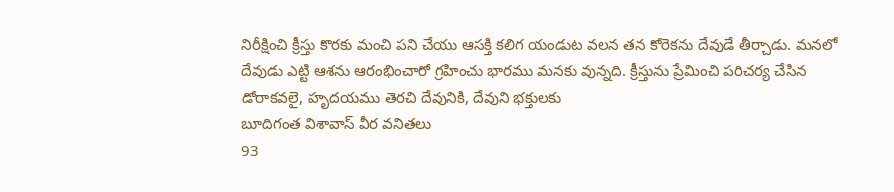నిరీక్షించి క్రీస్తు కొరకు మంచి పని చేయు ఆసక్తి కలిగ యండుట వలన తన కోరెకను దేవుడే తీర్చాడు. మనలో దేవుడు ఎట్టి ఆశను ఆరంభించారో గ్రహించు భారము మనకు వున్నది. క్రీస్తును ప్రేమించి పరిచర్య చేసిన డోరాకవలై, హృదయము తెరచి దేవునికి, దేవుని భక్తులకు
బూదిగంత విశావాస్ వీర వనితలు
93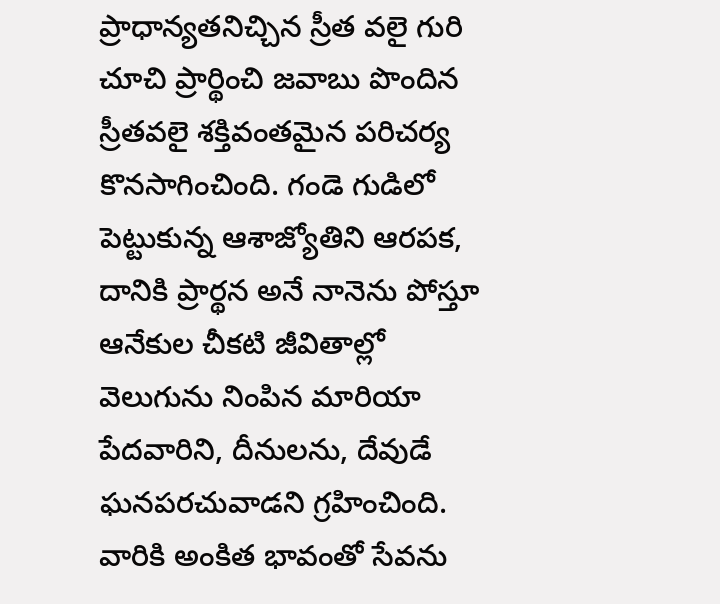ప్రాధాన్యతనిచ్చిన స్రీత వలై గురి చూచి ప్రార్థించి జవాబు పొందిన స్రీతవలై శక్తివంతమైన పరిచర్య కొనసాగించింది. గండె గుడిలో పెట్టుకున్న ఆశాజ్యోతిని ఆరపక, దానికి ప్రార్థన అనే నానెను పోస్తూ ఆనేకుల చీకటి జీవితాల్లో వెలుగును నింపిన మారియా పేదవారిని, దీనులను, దేవుడే ఘనపరచువాడని గ్రహించింది. వారికి అంకిత భావంతో సేవను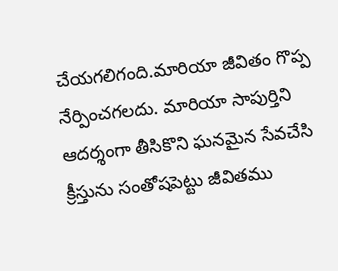చేయగలిగంది.మారియా జీవితం గొప్ప నేర్పించగలదు. మారియా సాపుర్తిని ఆదర్శంగా తీసికొని ఘనమైన సేవచేసి క్రీస్తును సంతోషపెట్టు జీవితము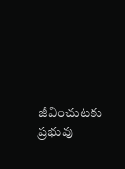జీవించుటకు ప్రభువు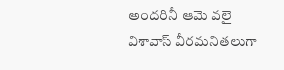అందరినీ ఆమె వలై విశావాస్ వీరమనితలుగా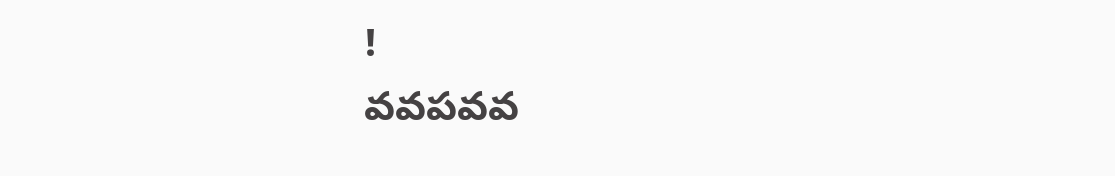!
వవపవవ